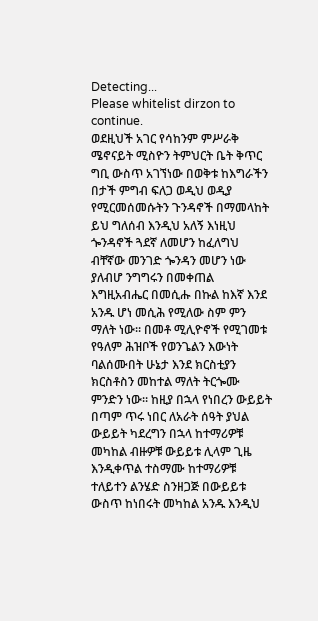Detecting...
Please whitelist dirzon to continue.
ወደዚህች አገር የሳከንም ምሥራቅ ሜኖናይት ሚስዮን ትምህርት ቤት ቅጥር ግቢ ውስጥ አገኘነው በወቅቱ ከእግራችን በታች ምግብ ፍለጋ ወዲህ ወዲያ የሚርመሰመሱትን ጉንዳኖች በማመላከት ይህ ግለሰብ እንዲህ አለኝ እነዚህ ጐንዳኖች ጓደኛ ለመሆን ከፈለግህ ብቸኛው መንገድ ጐንዳን መሆን ነው ያለብሆ ንግግሩን በመቀጠል እግዚአብሔር በመሲሑ በኩል ከእኛ እንደ አንዱ ሆነ መሲሕ የሚለው ስም ምን ማለት ነው። በመቶ ሚሊዮኖች የሚገመቱ የዓለም ሕዝቦች የወንጌልን እውነት ባልሰሙበት ሁኔታ እንደ ክርስቲያን ክርስቶስን መከተል ማለት ትርጐሙ ምንድን ነው። ከዚያ በኋላ የነበረን ውይይት በጣም ጥሩ ነበር ለአራት ሰዓት ያህል ውይይት ካደረግን በኋላ ከተማሪዎቹ መካከል ብዙዎቹ ውይይቱ ሊላም ጊዜ እንዲቀጥል ተስማሙ ከተማሪዎቹ ተለይተን ልንሄድ ስንዘጋጅ በውይይቱ ውስጥ ከነበሩት መካከል አንዱ እንዲህ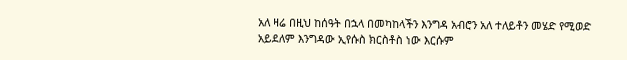አለ ዛሬ በዚህ ከሰዓት በኋላ በመካከላችን እንግዳ አብሮን አለ ተለይቶን መሄድ የሚወድ አይደለም እንግዳው ኢየሱስ ክርስቶስ ነው እርሱም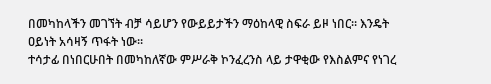በመካከላችን መገኘት ብቻ ሳይሆን የውይይታችን ማዕከላዊ ስፍራ ይዞ ነበር። እንዴት ዐይነት አሳዛኝ ጥፋት ነው።
ተሳታፊ በነበርሁበት በመካከለኛው ምሥራቅ ኮንፈረንስ ላይ ታዋቂው የእስልምና የነገረ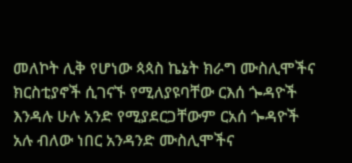መለኮት ሊቅ የሆነው ጳጳስ ኬኔት ክራግ ሙስሊሞችና ክርስቲያኖች ሲገናኙ የሚለያዩባቸው ርእሰ ጐዳዮች እንዳሉ ሁሉ አንድ የሚያደርጋቸውም ርአሰ ጐዳዮች አሉ ብለው ነበር አንዳንድ ሙስሊሞችና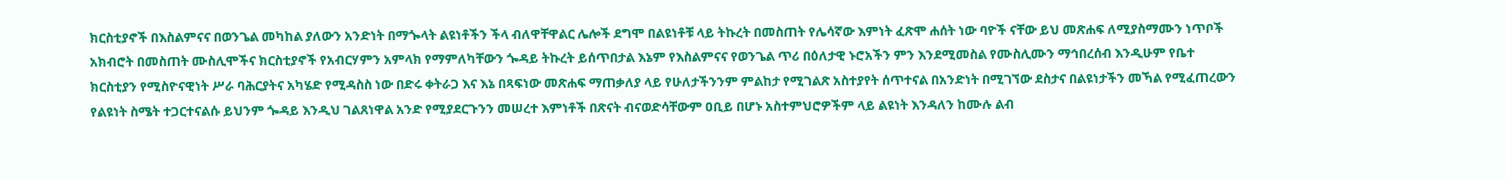ክርስቲያኖች በእስልምናና በወንጌል መካከል ያለውን አንድነት በማጐላት ልዩነቶችን ችላ ብለዋቸዋልር ሌሎች ደግሞ በልዩነቶቹ ላይ ትኩረት በመስጠት የሌሳኛው እምነት ፈጽሞ ሐሰት ነው ባዮች ናቸው ይህ መጽሐፍ ለሚያስማሙን ነጥቦች አክብሮት በመስጠት ሙስሊሞችና ክርስቲያኖች የአብርሃምን አምላክ የማምለካቸውን ጐዳይ ትኩረት ይሰጥበታል እኔም የእስልምናና የወንጌል ጥሪ በዕለታዊ ኑሮአችን ምን እንደሚመስል የሙስሊሙን ማኅበረሰብ እንዲሁም የቤተ ክርስቲያን የሚስዮናዊነት ሥራ ባሕርያትና አካሄድ የሚዳስስ ነው በድሩ ቀትራጋ እና እኔ በጻፍነው መጽሐፍ ማጠቃለያ ላይ የሁለታችንንም ምልከታ የሚገልጽ አስተያየት ሰጥተናል በአንድነት በሚገኘው ደስታና በልዩነታችን መኻል የሚፈጠረውን የልዩነት ስሜት ተጋርተናልሱ ይህንም ጐዳይ እንዲህ ገልጸነዋል አንድ የሚያደርጉንን መሠረተ እምነቶች በጽናት ብናወድሳቸውም ዐቢይ በሆኑ አስተምህሮዎችም ላይ ልዩነት እንዳለን ከሙሉ ልብ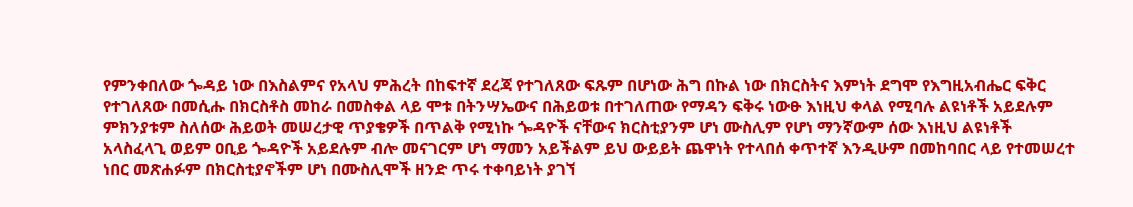የምንቀበለው ጐዳይ ነው በእስልምና የአላህ ምሕረት በከፍተኛ ደረጃ የተገለጸው ፍጹም በሆነው ሕግ በኩል ነው በክርስትና እምነት ደግሞ የእግዚአብሔር ፍቅር የተገለጸው በመሲሑ በክርስቶስ መከራ በመስቀል ላይ ሞቱ በትንሣኤውና በሕይወቱ በተገለጠው የማዳን ፍቅሩ ነውፁ እነዚህ ቀላል የሚባሉ ልዩነቶች አይደሉም ምክንያቱም ስለሰው ሕይወት መሠረታዊ ጥያቄዎች በጥልቅ የሚነኩ ጐዳዮች ናቸውና ክርስቲያንም ሆነ ሙስሊም የሆነ ማንኛውም ሰው እነዚህ ልዩነቶች አላስፈላጊ ወይም ዐቢይ ጐዳዮች አይደሉም ብሎ መናገርም ሆነ ማመን አይችልም ይህ ውይይት ጨዋነት የተላበሰ ቀጥተኛ እንዲሁም በመከባበር ላይ የተመሠረተ ነበር መጽሐፉም በክርስቲያኖችም ሆነ በሙስሊሞች ዘንድ ጥሩ ተቀባይነት ያገኘ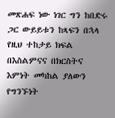መጽሐፍ ነው ነገር ግን ከበድሩ ጋር ውይይቱን ከጻፍን በኋላ የዚህ ተከታይ ክፍል በእስልምናና በክርስትና እምነት መካከል ያለውን የግንኙነት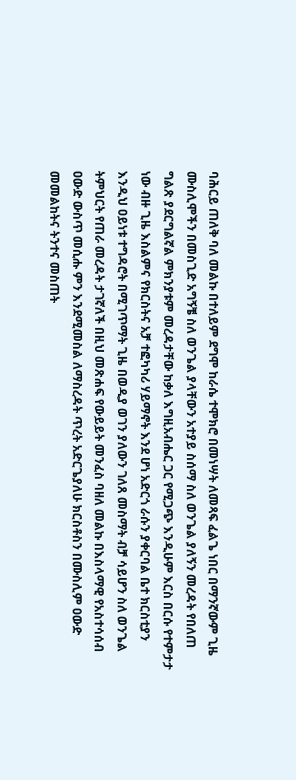ባሕርይ ጠለቅ ባለ መልኩ በተለይም ደግሞ ከራሴ ተሞክሮ በመነሣት ለመጻፍ ፈልጌ ነበር በማንኛውም ጊዜ ሙስሊሞችን በመስጊድ አግኝቼ ስለ ወንጌል ያላቸውን አተያይ ስሰማ ስለ ወንጌል ያለኝን መረዳት የበለጠ ግልጽ ያደርግልኛል ምክንያቱም መረዳታቸው ከቃለ እግዚአብሔር ጋር የሚጋጭ እንዲሁም እርስ በርሱ የተምታታ ነው ብዙ ጊዜ እስልምና የክርስትና አቻ ተፎካካሪ ሃይማኖት እንደ ሆነ አድርጎ ራሱን ያቀርባል ቤተ ክርስቲያን እንዲህ ዐይነቱ ተግዳሮት በሚገጥማት ጊዜ በወዲያ ወገን ያለውን ገለጸ መስማት ብቻ ሳይሆን ስለ ወንጌል ትምህርት የጠራ መረዳት ታገኛለች በዚህ መጽሐፍ የውይይት መንፈስ ባዘለ መልኩ በእስላማዊ የአስተሳሰብ ዐውድ ውስጥ መሲሑ ምን እንደሚመስል ለማስረዳት ጥረት አድርጌያለሁ ክርስቶስን በሙስሊም ዐውድ መመልከትና ትንተና መስጠት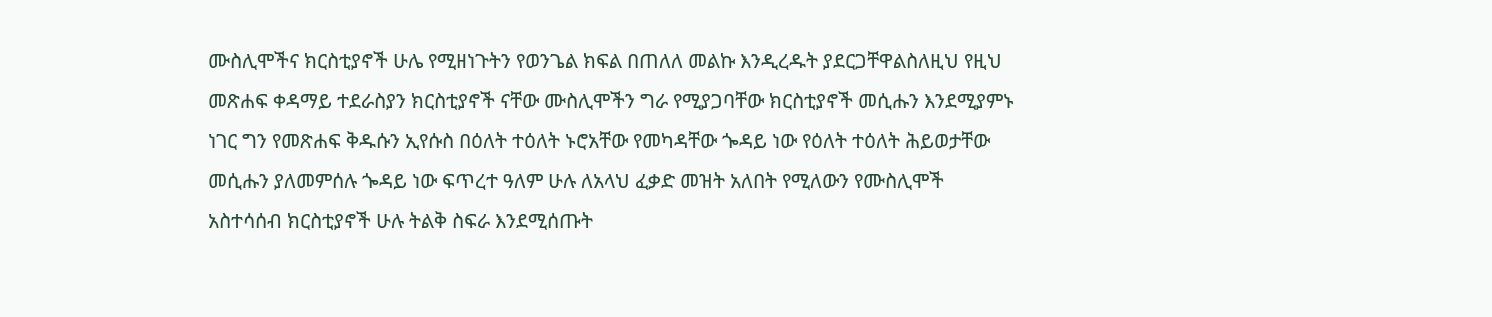ሙስሊሞችና ክርስቲያኖች ሁሌ የሚዘነጉትን የወንጌል ክፍል በጠለለ መልኩ እንዲረዱት ያደርጋቸዋልስለዚህ የዚህ መጽሐፍ ቀዳማይ ተደራስያን ክርስቲያኖች ናቸው ሙስሊሞችን ግራ የሚያጋባቸው ክርስቲያኖች መሲሑን እንደሚያምኑ ነገር ግን የመጽሐፍ ቅዱሱን ኢየሱስ በዕለት ተዕለት ኑሮአቸው የመካዳቸው ጐዳይ ነው የዕለት ተዕለት ሕይወታቸው መሲሑን ያለመምሰሉ ጐዳይ ነው ፍጥረተ ዓለም ሁሉ ለአላህ ፈቃድ መዝት አለበት የሚለውን የሙስሊሞች አስተሳሰብ ክርስቲያኖች ሁሉ ትልቅ ስፍራ እንደሚሰጡት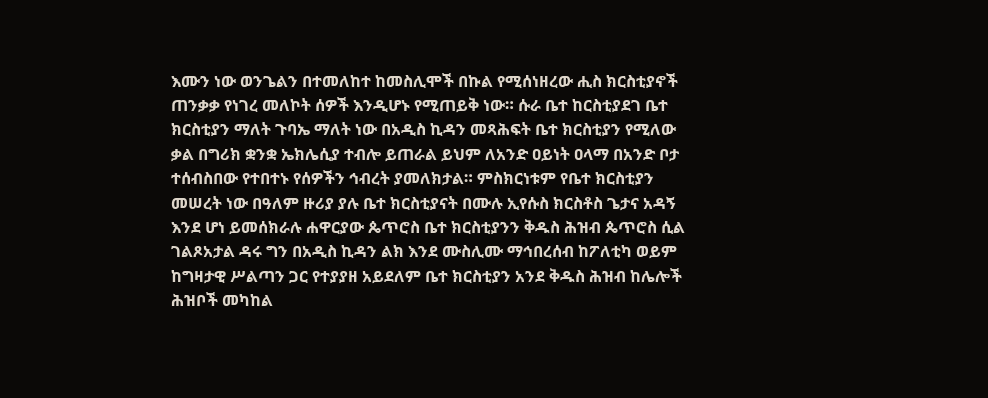እሙን ነው ወንጌልን በተመለከተ ከመስሊሞች በኩል የሚሰነዘረው ሒስ ክርስቲያኖች ጠንቃቃ የነገረ መለኮት ሰዎች እንዲሆኑ የሚጠይቅ ነው። ሱራ ቤተ ከርስቲያደገ ቤተ ክርስቲያን ማለት ጉባኤ ማለት ነው በአዲስ ኪዳን መጻሕፍት ቤተ ክርስቲያን የሚለው ቃል በግሪክ ቋንቋ ኤክሌሲያ ተብሎ ይጠራል ይህም ለአንድ ዐይነት ዐላማ በአንድ ቦታ ተሰብስበው የተበተኑ የሰዎችን ኅብረት ያመለክታል። ምስክርነቱም የቤተ ክርስቲያን መሠረት ነው በዓለም ዙሪያ ያሉ ቤተ ክርስቲያናት በሙሉ ኢየሱስ ክርስቶስ ጌታና አዳኝ እንደ ሆነ ይመሰክራሉ ሐዋርያው ጴጥሮስ ቤተ ክርስቲያንን ቅዱስ ሕዝብ ጴጥሮስ ሲል ገልጾአታል ዳሩ ግን በአዲስ ኪዳን ልክ እንደ ሙስሊሙ ማኅበረሰብ ከፖለቲካ ወይም ከግዛታዊ ሥልጣን ጋር የተያያዘ አይደለም ቤተ ክርስቲያን አንደ ቅዱስ ሕዝብ ከሌሎች ሕዝቦች መካከል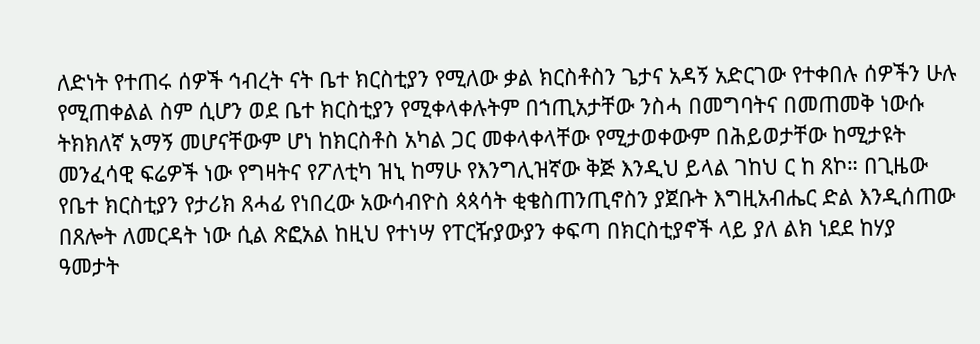ለድነት የተጠሩ ሰዎች ኅብረት ናት ቤተ ክርስቲያን የሚለው ቃል ክርስቶስን ጌታና አዳኝ አድርገው የተቀበሉ ሰዎችን ሁሉ የሚጠቀልል ስም ሲሆን ወደ ቤተ ክርስቲያን የሚቀላቀሉትም በኀጢአታቸው ንስሓ በመግባትና በመጠመቅ ነውሱ ትክክለኛ አማኝ መሆናቸውም ሆነ ከክርስቶስ አካል ጋር መቀላቀላቸው የሚታወቀውም በሕይወታቸው ከሚታዩት መንፈሳዊ ፍሬዎች ነው የግዛትና የፖለቲካ ዝኒ ከማሁ የእንግሊዝኛው ቅጅ እንዲህ ይላል ገከህ ር ከ ጸኮ። በጊዜው የቤተ ክርስቲያን የታሪክ ጸሓፊ የነበረው አውሳብዮስ ጳጳሳት ቂቄስጠንጢኖስን ያጀቡት እግዚአብሔር ድል እንዲሰጠው በጸሎት ለመርዳት ነው ሲል ጽፎአል ከዚህ የተነሣ የፐርዥያውያን ቀፍጣ በክርስቲያኖች ላይ ያለ ልክ ነደደ ከሃያ ዓመታት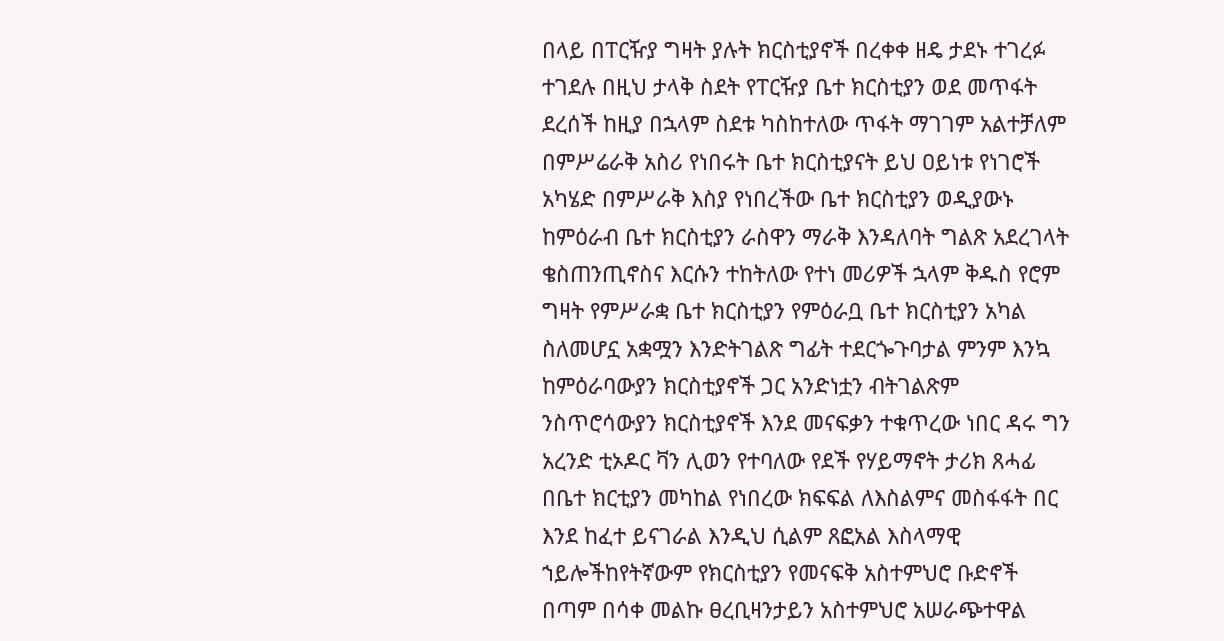በላይ በፐርዥያ ግዛት ያሉት ክርስቲያኖች በረቀቀ ዘዴ ታደኑ ተገረፉ ተገደሉ በዚህ ታላቅ ስደት የፐርዥያ ቤተ ክርስቲያን ወደ መጥፋት ደረሰች ከዚያ በኋላም ስደቱ ካስከተለው ጥፋት ማገገም አልተቻለም በምሥሬራቅ አስሪ የነበሩት ቤተ ክርስቲያናት ይህ ዐይነቱ የነገሮች አካሄድ በምሥራቅ እስያ የነበረችው ቤተ ክርስቲያን ወዲያውኑ ከምዕራብ ቤተ ክርስቲያን ራስዋን ማራቅ እንዳለባት ግልጽ አደረገላት ቄስጠንጢኖስና እርሱን ተከትለው የተነ መሪዎች ኋላም ቅዱስ የሮም ግዛት የምሥራቋ ቤተ ክርስቲያን የምዕራቧ ቤተ ክርስቲያን አካል ስለመሆኗ አቋሟን እንድትገልጽ ግፊት ተደርጐጉባታል ምንም እንኳ ከምዕራባውያን ክርስቲያኖች ጋር አንድነቷን ብትገልጽም ንስጥሮሳውያን ክርስቲያኖች እንደ መናፍቃን ተቁጥረው ነበር ዳሩ ግን አረንድ ቲኦዶር ቫን ሊወን የተባለው የደች የሃይማኖት ታሪክ ጸሓፊ በቤተ ክርቲያን መካከል የነበረው ክፍፍል ለእስልምና መስፋፋት በር እንደ ከፈተ ይናገራል እንዲህ ሲልም ጸፎአል እስላማዊ ኀይሎችከየትኛውም የክርስቲያን የመናፍቅ አስተምህሮ ቡድኖች በጣም በሳቀ መልኩ ፀረቢዛንታይን አስተምህሮ አሠራጭተዋል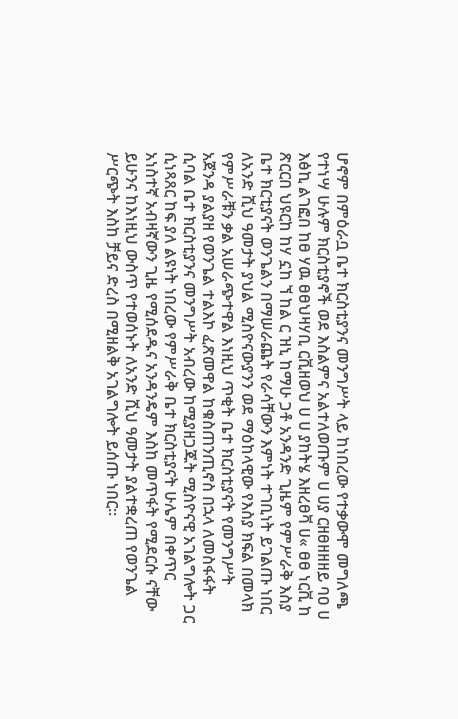ሆኖም በምዕራቧ ቤተ ክርስቲያንና መንግሥት ላይ ከነበረው የተቃውሞ መግለጫ የተነሣ ሁሉም ክርስቲያኖች ወደ እስልምና አልተለወጡም ሀ ሀያ ርዘፀዘዘዘይ ባዐ ሀ እፅኪ ልገፎበ ከፀ ሃዉ ፀፀህዛሃቢ ርቪዘወህ ሀ ሀ ያከትሄ እዘረፀቫ ሀ« ፀፀ ነርቪ ከ ጽርርበ ህዩርከ ከሃ ኗከ ኘ ከል ር ዝኒ ከማሁ ጋቶ አንዳንድ ጊዜም የምሥራቅ እስያ ቤተ ክርቲያናት ወንጌልን በማሠራጨት የራሳቸውን እምነት ተገቢነት ይገልጡ ነበር ለአንድ ሺህ ዓመታት ያህል ሚስዮናውያንን ወደ ማዕከላዊው የእስያ ክፍል በመላክ የምሥራቹን ቃል አሠራጭተዋል እነዚህ ጥቂት ቤተ ክርስቲያናት የመንግሥት አጀንዳ ያልያዘ የወንጌል ተልእኮ ፈጽመዋል ከቁስጠንጢኖስ በኋላ ለመስፋፋት ሲባል ቤተ ክርስቲያንና መንግሥት አብረው ከሚያዘጋጁት ሚስዮናዊ አገልግሎት ጋር ሲነጻጸር ከፍ ያለ ልዩነት ነበረው የምሥራቅ ቤተ ክርስቲያናት ሁሌም በቀጥር አነስተኛ አብዛኛውን ጊዜ የሚሰደዱና አንዳንዴም እስከ መጥፋት የሚደርሱ ናቸው ይሁንና ከእነዚህ ውስጥ የተወሰኑት ለአንድ ሺህ ዓመታት ያልተቋረጠ የወንጌል ሥርጭት እስከ ቻይና ድረስ በሚዘልቅ አገልግሎት ይሰጡ ነበር።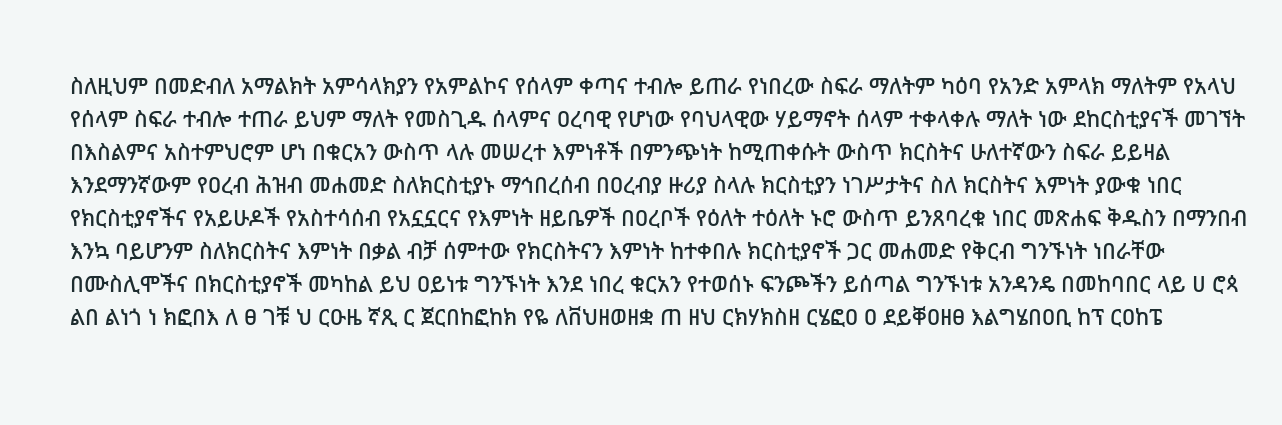ስለዚህም በመድብለ አማልክት አምሳላክያን የአምልኮና የሰላም ቀጣና ተብሎ ይጠራ የነበረው ስፍራ ማለትም ካዕባ የአንድ አምላክ ማለትም የአላህ የሰላም ስፍራ ተብሎ ተጠራ ይህም ማለት የመስጊዱ ሰላምና ዐረባዊ የሆነው የባህላዊው ሃይማኖት ሰላም ተቀላቀሉ ማለት ነው ደከርስቲያናች መገኘት በእስልምና አስተምህሮም ሆነ በቁርአን ውስጥ ላሉ መሠረተ እምነቶች በምንጭነት ከሚጠቀሱት ውስጥ ክርስትና ሁለተኛውን ስፍራ ይይዛል እንደማንኛውም የዐረብ ሕዝብ መሐመድ ስለክርስቲያኑ ማኅበረሰብ በዐረብያ ዙሪያ ስላሉ ክርስቲያን ነገሥታትና ስለ ክርስትና እምነት ያውቁ ነበር የክርስቲያኖችና የአይሁዶች የአስተሳሰብ የአኗኗርና የእምነት ዘይቤዎች በዐረቦች የዕለት ተዕለት ኑሮ ውስጥ ይንጸባረቁ ነበር መጽሐፍ ቅዱስን በማንበብ እንኳ ባይሆንም ስለክርስትና እምነት በቃል ብቻ ሰምተው የክርስትናን እምነት ከተቀበሉ ክርስቲያኖች ጋር መሐመድ የቅርብ ግንኙነት ነበራቸው በሙስሊሞችና በክርስቲያኖች መካከል ይህ ዐይነቱ ግንኙነት እንደ ነበረ ቁርአን የተወሰኑ ፍንጮችን ይሰጣል ግንኙነቱ አንዳንዴ በመከባበር ላይ ሀ ሮጳ ልበ ልነጎ ነ ክፎበእ ለ ፀ ገቹ ህ ርዑዜ ኛጺ ር ጀርበከፎከክ የዬ ለቨህዘወዘቋ ጠ ዘህ ርክሃክስዘ ርሄፎዐ ዐ ደይቐዐዘፀ እልግሄበዐቢ ከፕ ርዐከፔ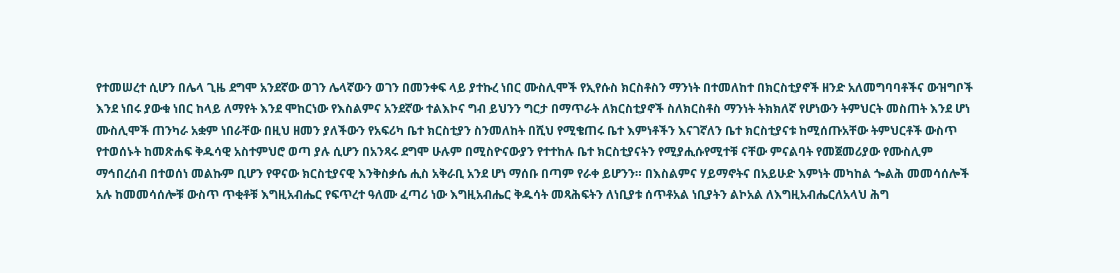የተመሠረተ ሲሆን በሌላ ጊዜ ደግሞ አንደኛው ወገን ሌላኛውን ወገን በመንቀፍ ላይ ያተኩረ ነበር ሙስሊሞች የኢየሱስ ክርስቶስን ማንነት በተመለከተ በክርስቲያኖች ዘንድ አለመግባባቶችና ውዝግቦች እንደ ነበሩ ያውቁ ነበር ከላይ ለማየት እንደ ሞከርነው የእስልምና አንደኛው ተልእኮና ግብ ይህንን ግርታ በማጥራት ለክርስቲያኖች ስለክርስቶስ ማንነት ትክክለኛ የሆነውን ትምህርት መስጠት እንደ ሆነ ሙስሊሞች ጠንካራ አቋም ነበራቸው በዚህ ዘመን ያለችውን የአፍሪካ ቤተ ክርስቲያን ስንመለከት በሺህ የሚቄጠሩ ቤተ እምነቶችን እናገኛለን ቤተ ክርስቲያናቱ ከሚሰጡአቸው ትምህርቶች ውስጥ የተወሰኑት ከመጽሐፍ ቅዱሳዊ አስተምህሮ ወጣ ያሉ ሲሆን በአንጻሩ ደግሞ ሁሉም በሚስዮናውያን የተተከሉ ቤተ ክርስቲያናትን የሚያሒሱየሚተቹ ናቸው ምናልባት የመጀመሪያው የሙስሊም ማኅበረሰብ በተወሰነ መልኩም ቢሆን የዋናው ክርስቲያናዊ እንቅስቃሴ ሒስ አቅራቢ አንደ ሆነ ማሰቡ በጣም የራቀ ይሆንን። በእስልምና ሃይማኖትና በአይሁድ እምነት መካከል ጐልሕ መመሳሰሎች አሉ ከመመሳሰሎቹ ውስጥ ጥቂቶቹ እግዚአብሔር የፍጥረተ ዓለሙ ፈጣሪ ነው እግዚአብሔር ቅዱሳት መጻሕፍትን ለነቢያቱ ሰጥቶአል ነቢያትን ልኮአል ለእግዚአብሔርለአላህ ሕግ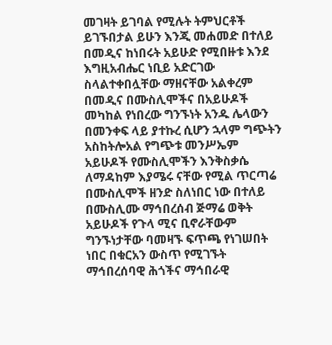መገዛት ይገባል የሚሉት ትምህርቶች ይገኙበታል ይሁን እንጂ መሐመድ በተለይ በመዲና ከነበሩት አይሁድ የሚበዙቱ እንደ እግዚአብሔር ነቢይ አድርገው ስላልተቀበሏቸው ማዘናቸው አልቀረም በመዲና በሙስሊሞችና በአይሁዶች መካከል የነበረው ግንኙነት አንዱ ሌላውን በመንቀፍ ላይ ያተኩረ ሲሆን ኋላም ግጭትን አስከትሎአል የግጭቱ መንሥኤም አይሁዶች የሙስሊሞችን እንቅስቃሴ ለማዳከም እያሜሩ ናቸው የሚል ጥርጣሬ በሙስሊሞች ዘንድ ስለነበር ነው በተለይ በሙስሊሙ ማኅበረሰብ ጅማሬ ወቅት አይሁዶች የጉላ ሚና ቢኖራቸውም ግንኙነታቸው ባመዛኙ ፍጥጫ የነገሠበት ነበር በቁርአን ውስጥ የሚገኙት ማኅበረሰባዊ ሕጎችና ማኅበራዊ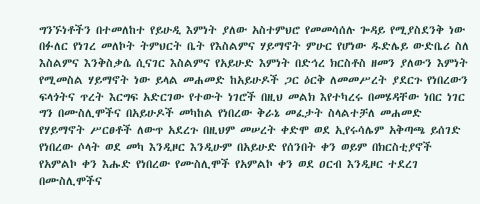ግንኙነቶችን በተመለከተ የይሁዲ እምነት ያለው አስተምህሮ የመመሳሰሉ ጐዳይ የሚያስደንቅ ነው በፉለር የነገረ መለኮት ትምህርት ቤት የእስልምና ሃይማኖት ምሁር የሆነው ዱድሌይ ውድቤሪ ስለ እስልምና እንቅስቃሴ ሲናገር እስልምና የአይሁድ እምነት በድኅረ ክርስቶስ ዘመን ያለውን እምነት የሚመስል ሃይማኖት ነው ይላል መሐመድ ከአይሁዶች ጋር ዕርቅ ለመመሥረት ያደርጉ የነበረውን ፍላጎትና ጥረት እርግፍ አድርገው የተውት ነገሮች በዚህ መልክ እየተካረሩ በመሄዳቸው ነበር ነገር ግን በሙስሊሞችና በአይሁዶች መካከል የነበረው ቅራኔ መፈታት ስላልተቻለ መሐመድ የሃይማኖት ሥርፀቶች ለውጥ አደረጉ በዚህም መሠረት ቀድሞ ወደ ኢየሩሳሌም አቅጣጫ ይሰገድ የነበረው ሶላት ወደ መካ እንዲዞር እንዲሁም በአይሁድ የሰንበት ቀን ወይም በክርስቲያኖች የአምልኮ ቀን እሑድ የነበረው የሙስሊሞች የአምልኮ ቀን ወደ ዐርብ እንዲዞር ተደረገ በሙስሊሞችና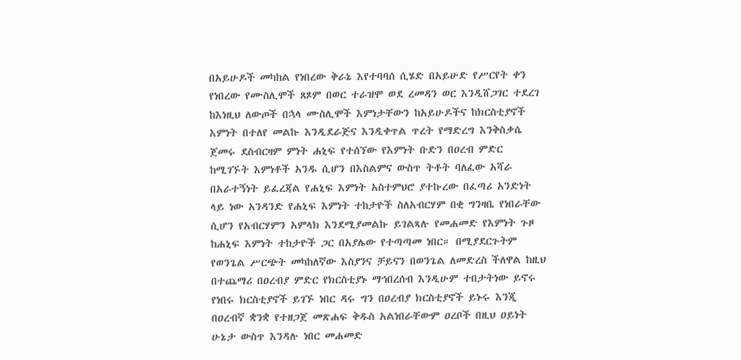በአይሁዶች መካከል የነበረው ቅራኔ እየተባባሰ ሲሄድ በአይሁድ የሥርየት ቀን የነበረው የሙስሊሞች ጸጾም በወር ተራዝሞ ወደ ረመዳን ወር እንዲሸጋገር ተደረገ ከእነዚህ ለውጦች በኋላ ሙስሊሞች እምነታቸውን ከአይሁዶችና ከክርስቲያኖች እምነት በተለየ መልኩ እንዲደራጅና እንዲቀጥል ጥረት የማድረግ እንቅስቃሴ ጀመሩ ደስብርዛም ምነት ሐኒፍ የተሰኘው የእምነት ቡድን በዐረብ ምድር ከሚገኙት እምነቶች አንዱ ሲሆን በእስልምና ውስጥ ትቶት ባለፈው አሻራ በአራተኝነት ይፈረጃል የሐኒፍ እምነት አስተምህሮ ያተኩረው በፈጣሪ አንድነት ላይ ነው አንዳንድ የሐኒፍ እምነት ተከታዮች ስለአብርሃም በቂ ግንዛቤ የነበራቸው ሲሆን የአብርሃምን አምላክ እንደሚያመልኩ ይገልጻሉ የመሐመድ የእምነት ጉዞ ከሐኒፍ እምነት ተከታዮች ጋር በአያሌው የተጣጣመ ነበር። በሚያደርጉትም የወንጌል ሥርጭት መካከለኛው እስያንና ቻይናን በወንጌል ለመድረስ ችለዋል ከዚህ በተጨማሪ በዐረብያ ምድር የክርስቲያኑ ማኅበረሰብ እንዲሁም ተበታትነው ይኖሩ የነበሩ ክርስቲያኖች ይገኙ ነበር ዳሩ ግን በዐረብያ ክርስቲያኖች ይኑሩ እንጂ በዐረብኛ ቋንቋ የተዘጋጀ መጽሐፍ ቅዱስ አልነበራቸውም ዐረቦች በዚህ ዐይነት ሁኔታ ውስጥ እንዳሉ ነበር መሐመድ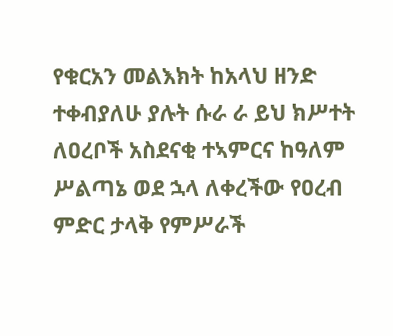የቁርአን መልእክት ከአላህ ዘንድ ተቀብያለሁ ያሉት ሱራ ራ ይህ ክሥተት ለዐረቦች አስደናቂ ተኣምርና ከዓለም ሥልጣኔ ወደ ኋላ ለቀረችው የዐረብ ምድር ታላቅ የምሥራች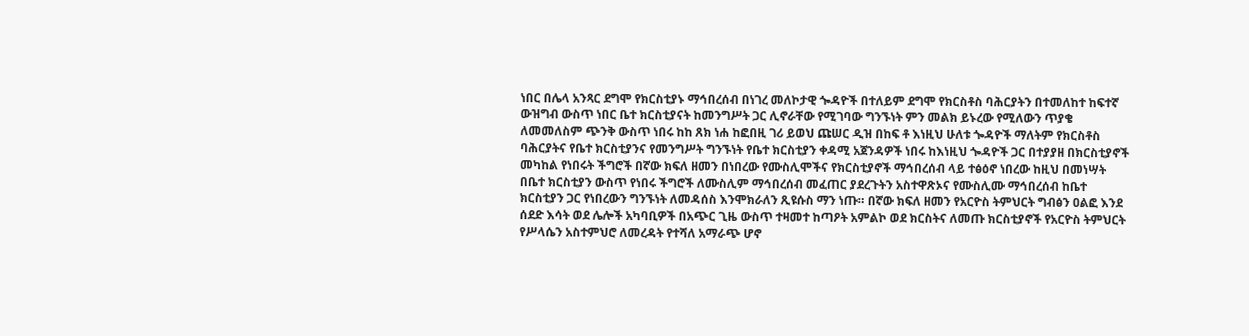ነበር በሌላ አንጻር ደግሞ የክርስቲያኑ ማኅበረሰብ በነገረ መለኮታዊ ጐዳዮች በተለይም ደግሞ የክርስቶስ ባሕርያትን በተመለከተ ከፍተኛ ውዝግብ ውስጥ ነበር ቤተ ክርስቲያናት ከመንግሥት ጋር ሊኖራቸው የሚገባው ግንኙነት ምን መልክ ይኑረው የሚለውን ጥያቄ ለመመለስም ጭንቅ ውስጥ ነበሩ ከከ ጸክ ነሐ ከፎበዚ ገሪ ይወህ ጩሠር ዲዝ በከፍ ቶ እነዚህ ሁለቱ ጐዳዮች ማለትም የክርስቶስ ባሕርያትና የቤተ ክርስቲያንና የመንግሥት ግንኙነት የቤተ ክርስቲያን ቀዳሚ አጀንዳዎች ነበሩ ከእነዚህ ጐዳዮች ጋር በተያያዘ በክርስቲያኖች መካከል የነበሩት ችግሮች በኛው ክፍለ ዘመን በነበረው የሙስሊሞችና የክርስቲያኖች ማኅበረሰብ ላይ ተፅዕኖ ነበረው ከዚህ በመነሣት በቤተ ክርስቲያን ውስጥ የነበሩ ችግሮች ለሙስሊም ማኅበረሰብ መፈጠር ያደረጉትን አስተዋጽኦና የሙስሊሙ ማኅበረሰብ ከቤተ ክርስቲያን ጋር የነበረውን ግንኙነት ለመዳሰስ እንሞክራለን ጺዩሱስ ማን ነጡ። በኛው ክፍለ ዘመን የአርዮስ ትምህርት ግብፅን ዐልፎ እንደ ሰደድ እሳት ወደ ሌሎች አካባቢዎች በአጭር ጊዜ ውስጥ ተዛመተ ከጣዖት አምልኮ ወደ ክርስትና ለመጡ ክርስቲያኖች የአርዮስ ትምህርት የሥላሴን አስተምህሮ ለመረዳት የተሻለ አማራጭ ሆኖ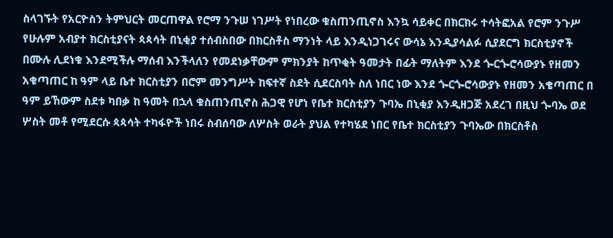ስላገኙት የአርዮስን ትምህርት መርጠዋል የሮማ ንጉሠ ነገሥት የነበረው ቁስጠንጢኖስ እንኳ ሳይቀር በክርክሩ ተሳትፎአል የሮም ንጉሥ የሁሉም አብያተ ክርስቲያናት ጳጳሳት በኒቂያ ተሰብስበው በክርስቶስ ማንነት ላይ እንዲነጋገሩና ውሳኔ እንዲያሳልፉ ሲያደርግ ክርስቲያኖች በሙሉ ሊደነቁ እንደሚችሉ ማሰብ እንችላለን የመደነቃቸውም ምክንያት ከጥቂት ዓመታት በፊት ማለትም እንደ ጐርጐሮሳውያኑ የዘመን አቁጣጠር ከ ዓም ላይ ቤተ ክርስቲያን በሮም መንግሥት ከፍተኛ ስደት ሲደርስባት ስለ ነበር ነው እንደ ጐርጐሮሳውያኑ የዘመን አቄጣጠር በ ዓም ይኸውም ስደቱ ካበቃ ከ ዓመት በኋላ ቁስጠንጢኖስ ሕጋዊ የሆነ የቤተ ክርስቲያን ጉባኤ በኒቂያ እንዲዘጋጅ አደረገ በዚህ ጐባኤ ወደ ሦስት መቶ የሚደርሱ ጳጳሳት ተካፋዮች ነበሩ ስብሰባው ለሦስት ወራት ያህል የተካሄደ ነበር የቤተ ክርስቲያን ጉባኤው በክርስቶስ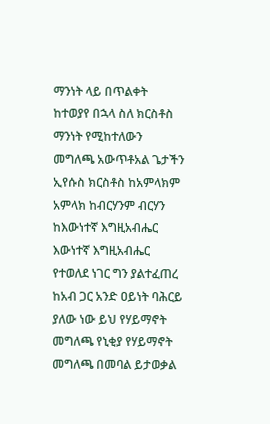ማንነት ላይ በጥልቀት ከተወያየ በኋላ ስለ ክርስቶስ ማንነት የሚከተለውን መግለጫ አውጥቶአል ጌታችን ኢየሱስ ክርስቶስ ከአምላክም አምላክ ከብርሃንም ብርሃን ከእውነተኛ እግዚአብሔር እውነተኛ እግዚአብሔር የተወለደ ነገር ግን ያልተፈጠረ ከአብ ጋር አንድ ዐይነት ባሕርይ ያለው ነው ይህ የሃይማኖት መግለጫ የኒቂያ የሃይማኖት መግለጫ በመባል ይታወቃል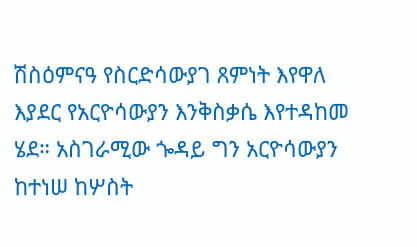ሽስዕምናዓ የስርድሳውያገ ጸምነት እየዋለ እያደር የአርዮሳውያን እንቅስቃሴ እየተዳከመ ሄደ። አስገራሚው ጐዳይ ግን አርዮሳውያን ከተነሠ ከሦስት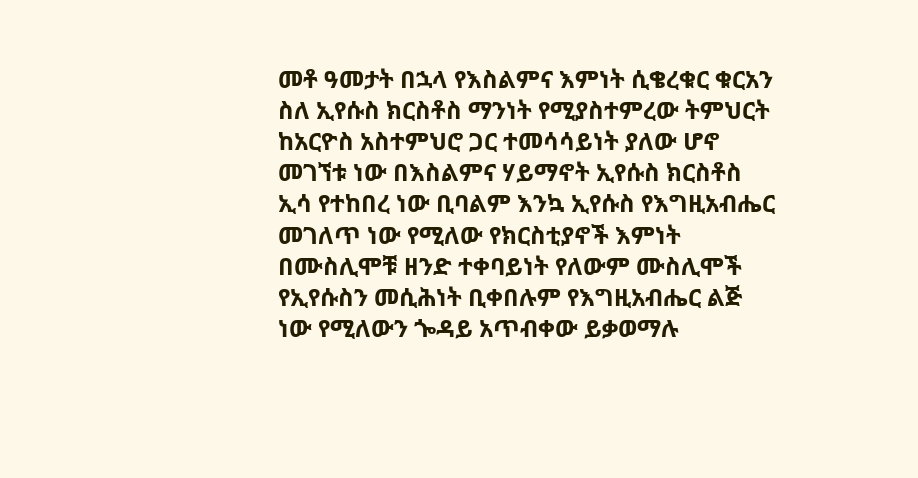መቶ ዓመታት በኋላ የእስልምና እምነት ሲቄረቁር ቁርአን ስለ ኢየሱስ ክርስቶስ ማንነት የሚያስተምረው ትምህርት ከአርዮስ አስተምህሮ ጋር ተመሳሳይነት ያለው ሆኖ መገኘቱ ነው በእስልምና ሃይማኖት ኢየሱስ ክርስቶስ ኢሳ የተከበረ ነው ቢባልም እንኳ ኢየሱስ የእግዚአብሔር መገለጥ ነው የሚለው የክርስቲያኖች እምነት በሙስሊሞቹ ዘንድ ተቀባይነት የለውም ሙስሊሞች የኢየሱስን መሲሕነት ቢቀበሉም የእግዚአብሔር ልጅ ነው የሚለውን ጐዳይ አጥብቀው ይቃወማሉ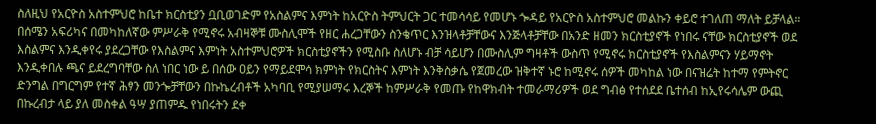ስለዚህ የአርዮስ አስተምህሮ ከቤተ ክርስቲያን ቧቢወገድም የአስልምና እምነት ከአርዮስ ትምህርት ጋር ተመሳሳይ የመሆኑ ጐዳይ የአርዮስ አስተምህሮ መልኩን ቀይሮ ተገለጠ ማለት ይቻላል። በሰሜን አፍሪካና በመካከለኛው ምሥራቅ የሚኖሩ አብዛኞቹ ሙስሊሞች የዘር ሐረጋቸውን ስንቄጥር እንዝላቶቻቸውና እንጅላቶቻቸው በአንድ ዘመን ክርስቲያኖች የነበሩ ናቸው ክርስቲያኖች ወደ እስልምና እንዲቀየሩ ያደረጋቸው የእስልምና እምነት አስተምህሮዎች ክርስቲያኖችን የሚስቡ ስለሆኑ ብቻ ሳይሆን በሙስሊም ግዛቶች ውስጥ የሚኖሩ ክርስቲያኖች የእስልምናን ሃይማኖት እንዲቀበሉ ጫና ይደረግባቸው ስለ ነበር ነው ይ በሰው ዐይን የማይደሞሳ ክምነት የክርስትና እምነት እንቅስቃሴ የጀመረው ዝቅተኛ ኑሮ ከሚኖሩ ሰዎች መካከል ነው በናዝሬት ከተማ የምትኖር ድንግል በግርግም የተኛ ሕፃን መንጐቻቸውን በኩኬረብቶች አካባቢ የሚያሠማሩ እረኞች ከምሥራቅ የመጡ የከዋክብት ተመራማሪዎች ወደ ግብፅ የተሰደደ ቤተሰብ ከኢየሩሳሌም ውጪ በኩረብታ ላይ ያለ መስቀል ዓሣ ያጠምዱ የነበሩትን ደቀ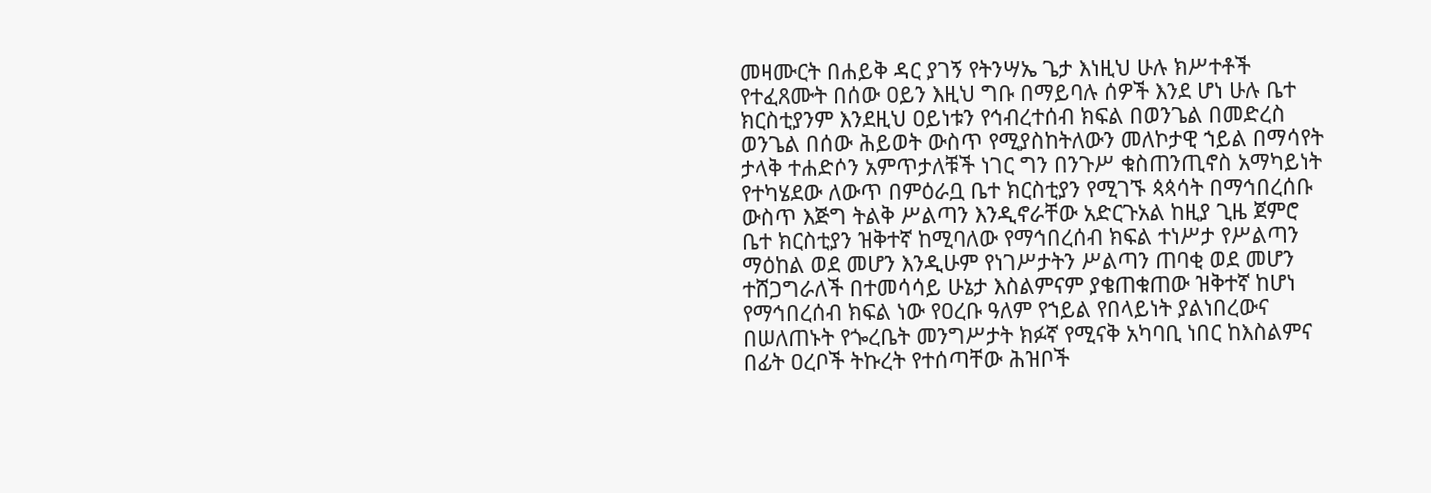መዛሙርት በሐይቅ ዳር ያገኝ የትንሣኤ ጌታ እነዚህ ሁሉ ክሥተቶች የተፈጸሙት በሰው ዐይን እዚህ ግቡ በማይባሉ ሰዎች እንደ ሆነ ሁሉ ቤተ ክርስቲያንም እንደዚህ ዐይነቱን የኅብረተሰብ ክፍል በወንጌል በመድረስ ወንጌል በሰው ሕይወት ውስጥ የሚያስከትለውን መለኮታዊ ኀይል በማሳየት ታላቅ ተሐድሶን አምጥታለቹች ነገር ግን በንጉሥ ቁስጠንጢኖስ አማካይነት የተካሄደው ለውጥ በምዕራቧ ቤተ ክርስቲያን የሚገኙ ጳጳሳት በማኅበረሰቡ ውስጥ እጅግ ትልቅ ሥልጣን እንዲኖራቸው አድርጉአል ከዚያ ጊዜ ጀምሮ ቤተ ክርስቲያን ዝቅተኛ ከሚባለው የማኅበረሰብ ክፍል ተነሥታ የሥልጣን ማዕከል ወደ መሆን እንዲሁም የነገሥታትን ሥልጣን ጠባቂ ወደ መሆን ተሸጋግራለች በተመሳሳይ ሁኔታ እስልምናም ያቄጠቁጠው ዝቅተኛ ከሆነ የማኅበረሰብ ክፍል ነው የዐረቡ ዓለም የኀይል የበላይነት ያልነበረውና በሠለጠኑት የጐረቤት መንግሥታት ክፉኛ የሚናቅ አካባቢ ነበር ከእስልምና በፊት ዐረቦች ትኩረት የተሰጣቸው ሕዝቦች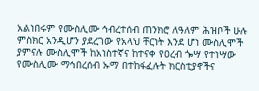አልነበሩም የሙስሊሙ ኅብረተሰብ ጠንክሮ ለዓለም ሕዝቦች ሁሉ ምስክር አንዲሆን ያደረገው የአላህ ቸርነት እንደ ሆነ ሙስሊሞች ያምናሉ ሙስሊሞች ከአነስተኛና ከተናቀ የዐረብ ጐሣ የተነሣው የሙስሊሙ ማኅበረሰብ ኡማ በተከፋፈሉት ክርስቲያኖችና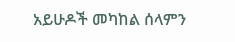አይሁዶች መካከል ሰላምን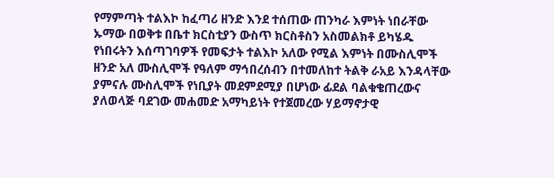የማምጣት ተልእኮ ከፈጣሪ ዘንድ እንደ ተሰጠው ጠንካራ እምነት ነበራቸው ኡማው በወቅቱ በቤተ ክርስቲያን ውስጥ ክርስቶስን አስመልክቶ ይካሄዱ የነበሩትን እሰጣገባዎች የመፍታት ተልእኮ አለው የሚል እምነት በሙስሊሞች ዘንድ አለ ሙስሊሞች የዓለም ማኅበረሰብን በተመለከተ ትልቅ ራአይ እንዳላቸው ያምናሉ ሙስሊሞች የነቢያት መደምደሚያ በሆነው ፊደል ባልቁቄጠረውና ያለወላጅ ባደገው መሐመድ አማካይነት የተጀመረው ሃይማኖታዊ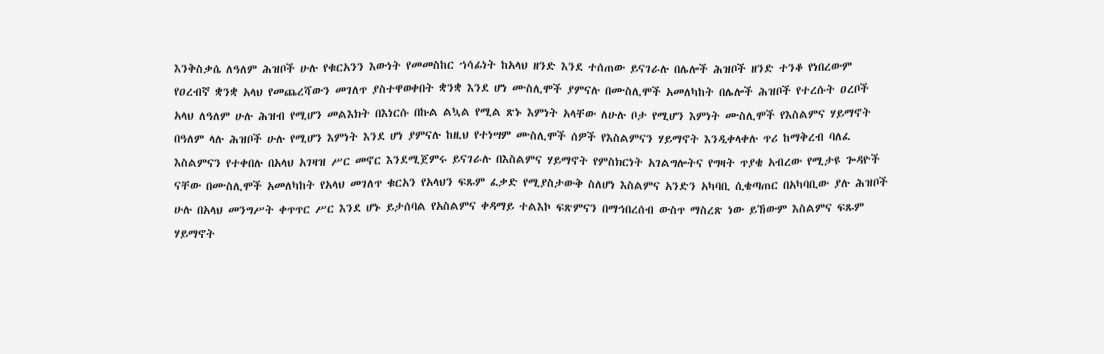እንቅስቃሴ ለዓለም ሕዝቦች ሁሉ የቁርአንን እውነት የመመስከር ኀሳፊነት ከአላህ ዘንድ እንደ ተሰጠው ይናገራሉ በሌሎች ሕዝቦች ዘንድ ተንቆ የነበረውም የዐረብኛ ቋንቋ አላህ የመጨረሻውን መገለጥ ያስተዋወቀበት ቋንቋ እንደ ሆነ ሙስሊሞች ያምናሉ በሙስሊሞች አመለካከት በሌሎች ሕዝቦች የተረሱት ዐረቦች አላህ ለዓለም ሁሉ ሕዝብ የሚሆን መልእክት በእነርሱ በኩል ልኳል የሚል ጽኑ እምነት አላቸው ለሁሉ ቦታ የሚሆን እምነት ሙስሊሞች የእስልምና ሃይማኖት በዓለም ላሉ ሕዝቦች ሁሉ የሚሆን እምነት እንደ ሆነ ያምናሉ ከዚህ የተነሣም ሙስሊሞች ሰዎች የእስልምናን ሃይማኖት እንዲቀላቀሉ ጥሪ ከማቅረብ ባለፈ እስልምናን የተቀበሉ በአላህ አገዛዝ ሥር መኖር እንደሚጀምሩ ይናገራሉ በእስልምና ሃይማኖት የምስክርነት አገልግሎትና የግዛት ጥያቄ አብረው የሚታዩ ጐዳዮች ናቸው በሙስሊሞች አመለካከት የአላህ መገለጥ ቁርአን የአላህን ፍጹም ፈቃድ የሚያስታውቅ ስለሆነ እስልምና አንድን አካባቢ ሲቄጣጠር በአካባቢው ያሉ ሕዝቦች ሁሉ በአላህ መንግሥት ቀጥጥር ሥር እንደ ሆኑ ይታሰባል የአስልምና ቀዳማይ ተልእኮ ፍጽምናን በማኅበረሰብ ውስጥ ማስረጽ ነው ይኸውም እስልምና ፍጹም ሃይማኖት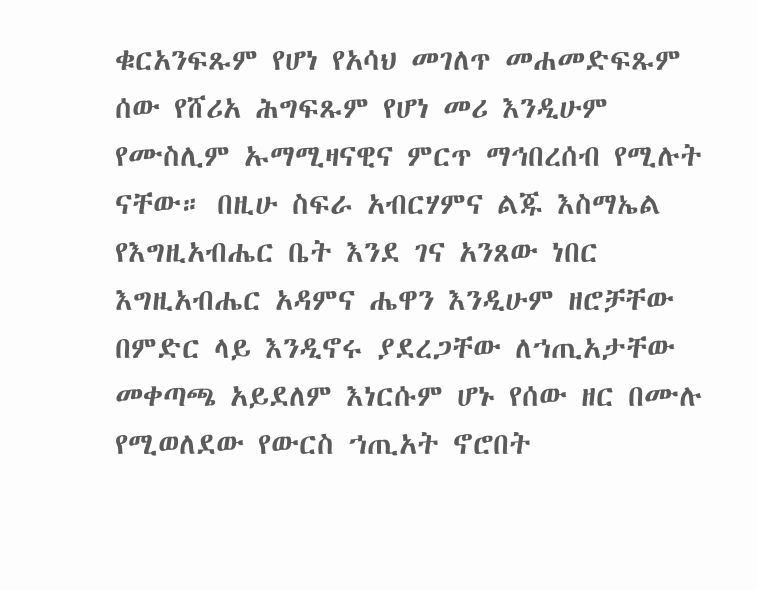ቁርአንፍጹም የሆነ የአሳህ መገለጥ መሐመድፍጹም ሰው የሸሪአ ሕግፍጹም የሆነ መሪ እንዲሁም የሙስሊም ኡማሚዛናዊና ምርጥ ማኅበረሰብ የሚሉት ናቸው። በዚሁ ስፍራ አብርሃምና ልጁ እስማኤል የእግዚአብሔር ቤት እንደ ገና አንጸው ነበር እግዚአብሔር አዳምና ሔዋን እንዲሁም ዘሮቻቸው በምድር ላይ እንዲኖሩ ያደረጋቸው ለኀጢአታቸው መቀጣጫ አይደለም እነርሱም ሆኑ የሰው ዘር በሙሉ የሚወለደው የውርስ ኀጢአት ኖሮበት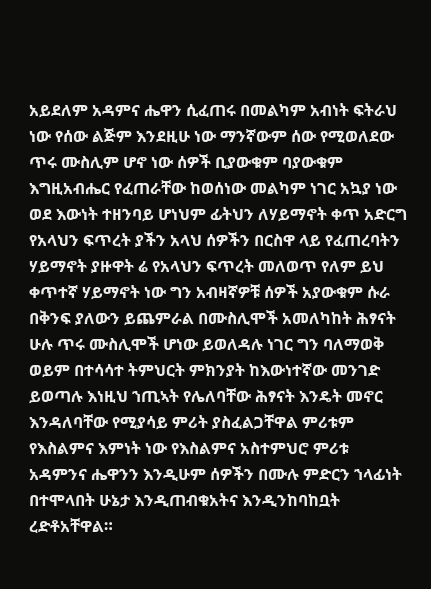አይደለም አዳምና ሔዋን ሲፈጠሩ በመልካም አብነት ፍትራህ ነው የሰው ልጅም እንደዚሁ ነው ማንኛውም ሰው የሚወለደው ጥሩ ሙስሊም ሆኖ ነው ሰዎች ቢያውቁም ባያውቁም እግዚአብሔር የፈጠራቸው ከወሰነው መልካም ነገር አኳያ ነው ወደ እውነት ተዘንባይ ሆነህም ፊትህን ለሃይማኖት ቀጥ አድርግ የአላህን ፍጥረት ያችን አላህ ሰዎችን በርስዋ ላይ የፈጠረባትን ሃይማኖት ያዙዋት ሬ የአላህን ፍጥረት መለወጥ የለም ይህ ቀጥተኛ ሃይማኖት ነው ግን አብዛኛዎቹ ሰዎች አያውቁም ሱራ በቅንፍ ያለውን ይጨምራል በሙስሊሞች አመለካከት ሕፃናት ሁሉ ጥሩ ሙስሊሞች ሆነው ይወለዳሉ ነገር ግን ባለማወቅ ወይም በተሳሳተ ትምህርት ምክንያት ከእውነተኛው መንገድ ይወጣሉ እነዚህ ኀጢኣት የሌለባቸው ሕፃናት እንዴት መኖር እንዳለባቸው የሚያሳይ ምሪት ያስፈልጋቸዋል ምሪቱም የእስልምና እምነት ነው የእስልምና አስተምህሮ ምሪቱ አዳምንና ሔዋንን እንዲሁም ሰዎችን በሙሉ ምድርን ኀላፊነት በተሞላበት ሁኔታ እንዲጠብቁአትና እንዲንከባከቧት ረድቶአቸዋል።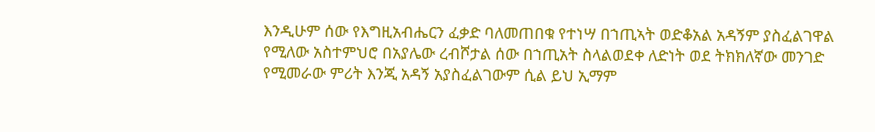እንዲሁም ሰው የእግዚአብሔርን ፈቃድ ባለመጠበቁ የተነሣ በኀጢኣት ወድቆአል አዳኝም ያስፈልገዋል የሚለው አስተምህሮ በአያሌው ረብሾታል ሰው በኀጢአት ስላልወደቀ ለድነት ወደ ትክክለኛው መንገድ የሚመራው ምሪት እንጂ አዳኝ አያስፈልገውም ሲል ይህ ኢማም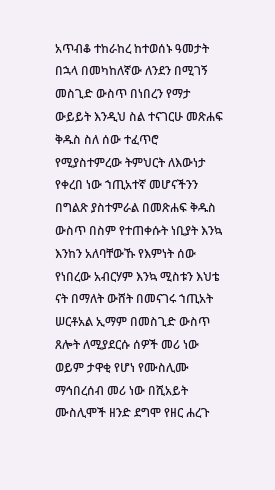አጥብቆ ተከራከረ ከተወሰኑ ዓመታት በኋላ በመካከለኛው ለንደን በሚገኝ መስጊድ ውስጥ በነበረን የማታ ውይይት እንዲህ ስል ተናገርሁ መጽሐፍ ቅዱስ ስለ ሰው ተፈጥሮ የሚያስተምረው ትምህርት ለእውነታ የቀረበ ነው ኀጢአተኛ መሆናችንን በግልጽ ያስተምራል በመጽሐፍ ቅዱስ ውስጥ በስም የተጠቀሱት ነቢያት እንኳ እንከን አለባቸውኹ የእምነት ሰው የነበረው አብርሃም እንኳ ሚስቱን እህቴ ናት በማለት ውሸት በመናገሩ ኀጢአት ሠርቶአል ኢማም በመስጊድ ውስጥ ጸሎት ለሚያደርሱ ሰዎች መሪ ነው ወይም ታዋቂ የሆነ የሙስሊሙ ማኅበረሰብ መሪ ነው በሺአይት ሙስሊሞች ዘንድ ደግሞ የዘር ሐረጉ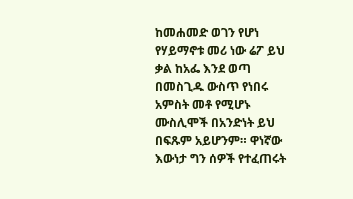ከመሐመድ ወገን የሆነ የሃይማኖቱ መሪ ነው ሬፖ ይህ ቃል ከአፌ እንደ ወጣ በመስጊዱ ውስጥ የነበሩ አምስት መቶ የሚሆኑ ሙስሊሞች በአንድነት ይህ በፍጹም አይሆንም። ዋነኛው እውነታ ግን ሰዎች የተፈጠሩት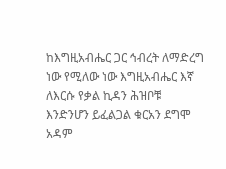ከእግዚአብሔር ጋር ኅብረት ለማድረግ ነው የሚለው ነው እግዚአብሔር እኛ ለእርሱ የቃል ኪዳን ሕዝቦቹ እንድንሆን ይፈልጋል ቁርአን ደግሞ አዳም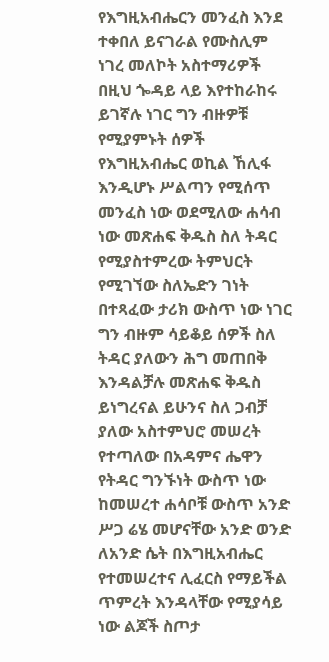የእግዚአብሔርን መንፈስ እንደ ተቀበለ ይናገራል የሙስሊም ነገረ መለኮት አስተማሪዎች በዚህ ጐዳይ ላይ እየተከራከሩ ይገኛሉ ነገር ግን ብዙዎቹ የሚያምኑት ሰዎች የእግዚአብሔር ወኪል ኸሊፋ እንዲሆኑ ሥልጣን የሚሰጥ መንፈስ ነው ወደሚለው ሐሳብ ነው መጽሐፍ ቅዱስ ስለ ትዳር የሚያስተምረው ትምህርት የሚገኘው ስለኤድን ገነት በተጻፈው ታሪክ ውስጥ ነው ነገር ግን ብዙም ሳይቆይ ሰዎች ስለ ትዳር ያለውን ሕግ መጠበቅ እንዳልቻሉ መጽሐፍ ቅዱስ ይነግረናል ይሁንና ስለ ጋብቻ ያለው አስተምህሮ መሠረት የተጣለው በአዳምና ሔዋን የትዳር ግንኙነት ውስጥ ነው ከመሠረተ ሐሳቦቹ ውስጥ አንድ ሥጋ ሬሄ መሆናቸው አንድ ወንድ ለአንድ ሴት በእግዚአብሔር የተመሠረተና ሊፈርስ የማይችል ጥምረት እንዳላቸው የሚያሳይ ነው ልጆች ስጦታ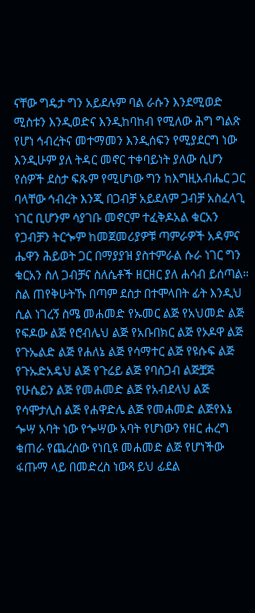ናቸው ግዴታ ግን አይደሉም ባል ራሱን እንደሚወድ ሚስቱን እንዲወድና እንዲከባከብ የሚለው ሕግ ግልጽ የሆነ ኅብረትና መተማመን እንዲሰፍን የሚያደርግ ነው እንዲሁም ያለ ትዳር መኖር ተቀባይነት ያለው ሲሆን የሰዎች ደስታ ፍጹም የሚሆነው ግን ከእግዚአብሔር ጋር ባላቸው ኅብረት እንጂ በጋብቻ አይደለም ጋብቻ አስፈላጊ ነገር ቢሆንም ሳያገቡ መኖርም ተፈቅዶአል ቁርአን የጋብቻን ትርጐም ከመጀመሪያዎቹ ጣምራዎች አዳምና ሔዋን ሕይወት ጋር በማያያዝ ያስተምራል ሱራ ነገር ግን ቁርአን ስለ ጋብቻና ስለሴቶች ዘርዘር ያለ ሐሳብ ይሰጣል። ስል ጠየቅሁትኹ በጣም ደስታ በተሞላበት ፊት እንዲህ ሲል ነገረኝ ስሜ መሐመድ የኡመር ልጅ የአህመድ ልጅ የፍዶው ልጅ የሮብሌህ ልጅ የአቡበክር ልጅ የኦዶዋ ልጅ የጉኤልድ ልጅ የሐለኔ ልጅ የሳማተር ልጅ የዩሱፍ ልጅ የጉኡድአዴህ ልጅ የጉሬይ ልጅ የባስጋብ ልጅቿጅ የሁሴይን ልጅ የመሐመድ ልጅ የአብደላህ ልጅ የሳሞታሊስ ልጅ የሐዋድሌ ልጅ የመሐመድ ልጅየእኔ ጐሣ አባት ነው የጐሣው አባት የሆነውን የዘር ሐረግ ቁጠራ የጨረሰው የነቢዩ መሐመድ ልጅ የሆነችው ፋጡማ ላይ በመድረስ ነውጻ ይህ ፊደል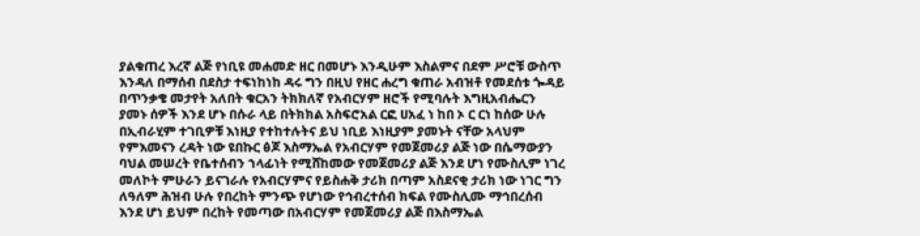ያልቁጠረ እረኛ ልጅ የነቢዩ መሐመድ ዘር በመሆኑ እንዲሁም እስልምና በደም ሥሮቹ ውስጥ እንዳለ በማሰብ በደስታ ተፍነከነከ ዳሩ ግን በዚህ የዘር ሐረግ ቁጠራ አብዝቶ የመደሰቱ ጐዳይ በጥንቃቄ መታየት አለበት ቁርአን ትክክለኛ የአብርሃም ዘሮች የሚባሉት እግዚአብሔርን ያመኑ ሰዎች እንደ ሆኑ በሱራ ላይ በትክክል አስፍሮአል ርፎ ሀአፈ ነ ከበ ኦ ር ርነ ከሰው ሁሉ በኢብራሂም ተገቢዎቹ እነዚያ የተከተሉትና ይህ ነቢይ እነዚያም ያመኑት ናቸው አላህም የምእመናን ረዳት ነው ዩበኩር ፅጆ እስማኤል የአብርሃም የመጀመሪያ ልጅ ነው በሴማውያን ባህል መሠረት የቤተሰብን ኀላፊነት የሚሸከመው የመጀመሪያ ልጅ እንደ ሆነ የሙስሊም ነገረ መለኮት ምሁራን ይናገራሉ የአብርሃምና የይስሐቅ ታሪክ በጣም አስደናቂ ታሪክ ነው ነገር ግን ለዓለም ሕዝብ ሁሉ የበረከት ምንጭ የሆነው የኅብረተሰብ ክፍል የሙስሊሙ ማኅበረሰብ እንደ ሆነ ይህም በረከት የመጣው በአብርሃም የመጀመሪያ ልጅ በእስማኤል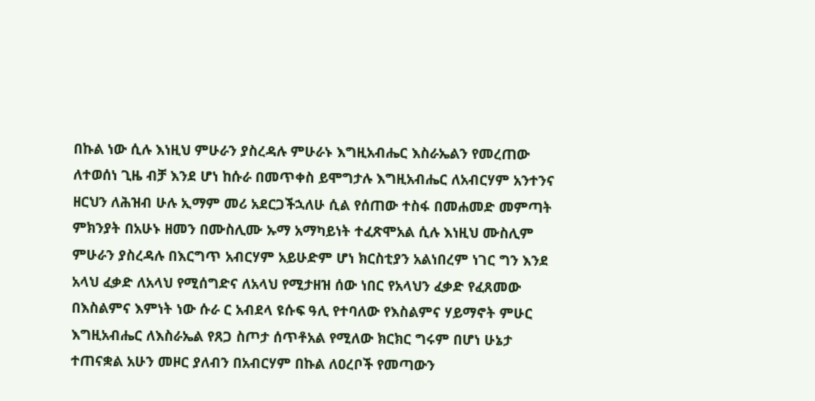በኩል ነው ሲሉ እነዚህ ምሁራን ያስረዳሉ ምሁራኑ እግዚአብሔር እስራኤልን የመረጠው ለተወሰነ ጊዜ ብቻ እንደ ሆነ ከሱራ በመጥቀስ ይሞግታሉ እግዚአብሔር ለአብርሃም አንተንና ዘርህን ለሕዝብ ሁሉ ኢማም መሪ አደርጋችኋለሁ ሲል የሰጠው ተስፋ በመሐመድ መምጣት ምክንያት በአሁኑ ዘመን በሙስሊሙ ኡማ አማካይነት ተፈጽሞአል ሲሉ እነዚህ ሙስሊም ምሁራን ያስረዳሉ በእርግጥ አብርሃም አይሁድም ሆነ ክርስቲያን አልነበረም ነገር ግን እንደ አላህ ፈቃድ ለአላህ የሚሰግድና ለአላህ የሚታዘዝ ሰው ነበር የአላህን ፈቃድ የፈጸመው በእስልምና እምነት ነው ሱራ ር አብደላ ዩሱፍ ዓሊ የተባለው የእስልምና ሃይማኖት ምሁር እግዚአብሔር ለእስራኤል የጸጋ ስጦታ ሰጥቶአል የሚለው ክርክር ግሩም በሆነ ሁኔታ ተጠናቋል አሁን መዞር ያለብን በአብርሃም በኩል ለዐረቦች የመጣውን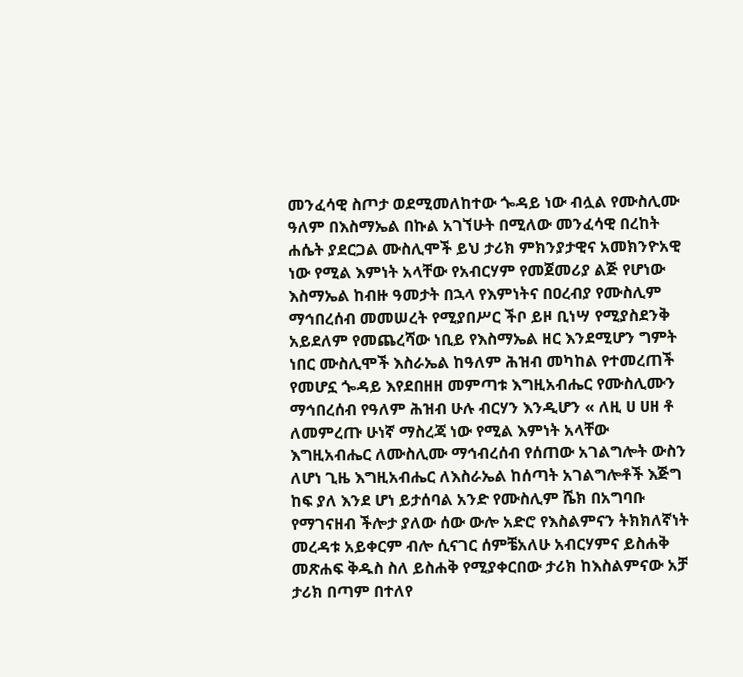መንፈሳዊ ስጦታ ወደሚመለከተው ጐዳይ ነው ብሏል የሙስሊሙ ዓለም በእስማኤል በኩል አገኘሁት በሚለው መንፈሳዊ በረከት ሐሴት ያደርጋል ሙስሊሞች ይህ ታሪክ ምክንያታዊና አመክንዮአዊ ነው የሚል እምነት አላቸው የአብርሃም የመጀመሪያ ልጅ የሆነው እስማኤል ከብዙ ዓመታት በኋላ የእምነትና በዐረብያ የሙስሊም ማኅበረሰብ መመሠረት የሚያበሥር ችቦ ይዞ ቢነሣ የሚያስደንቅ አይደለም የመጨረሻው ነቢይ የእስማኤል ዘር እንደሚሆን ግምት ነበር ሙስሊሞች እስራኤል ከዓለም ሕዝብ መካከል የተመረጠች የመሆኗ ጐዳይ እየደበዘዘ መምጣቱ እግዚአብሔር የሙስሊሙን ማኅበረሰብ የዓለም ሕዝብ ሁሉ ብርሃን እንዲሆን « ለዚ ሀ ሀዘ ቶ ለመምረጡ ሁነኛ ማስረጃ ነው የሚል እምነት አላቸው እግዚአብሔር ለሙስሊሙ ማኅብረሰብ የሰጠው አገልግሎት ውስን ለሆነ ጊዜ እግዚአብሔር ለእስራኤል ከሰጣት አገልግሎቶች እጅግ ከፍ ያለ እንደ ሆነ ይታሰባል አንድ የሙስሊም ሼክ በአግባቡ የማገናዘብ ችሎታ ያለው ሰው ውሎ አድሮ የእስልምናን ትክክለኛነት መረዳቱ አይቀርም ብሎ ሲናገር ሰምቼአለሁ አብርሃምና ይስሐቅ መጽሐፍ ቅዱስ ስለ ይስሐቅ የሚያቀርበው ታሪክ ከእስልምናው አቻ ታሪክ በጣም በተለየ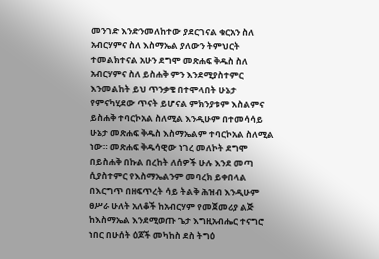መንገድ እንድንመለከተው ያደርገናል ቁርአን ስለ አብርሃምና ስለ እስማኤል ያለውን ትምህርት ተመልክተናል አሁን ደግሞ መጽሐፍ ቅዱስ ስለ አብርሃምና ስለ ይስሐቅ ምን እንደሚያስተምር እንመልከት ይህ ጥንቃቄ በተሞላበት ሁኔታ የምናካሂደው ጥናት ይሆናል ምክንያቱም እስልምና ይስሐቅ ተባርኮአል ስለሚል እንዲሁም በተመሳሳይ ሁኔታ መጽሐፍ ቅዱስ እስማኤልም ተባርኮአል ስለሚል ነው። መጽሐፍ ቅዱሳዊው ነገረ መለኮት ደግሞ በይስሐቅ በኩል በረከት ለሰዎች ሁሉ እንደ መጣ ሲያስተምር የእስማኤልንም መባረክ ይቀበላል በእርግጥ በዘፍጥረት ሳይ ትልቅ ሕዝብ እንዲሁም ፀሥራ ሁለት አለቆች ከአብርሃም የመጀመሪያ ልጅ ከእስማኤል እንደሚወጡ ጌታ እግዚአብሔር ተናግሮ ነበር በሁሰት ዕጆች መካከስ ደስ ትግዕ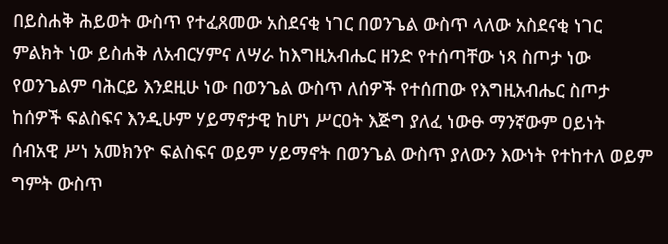በይስሐቅ ሕይወት ውስጥ የተፈጸመው አስደናቂ ነገር በወንጌል ውስጥ ላለው አስደናቂ ነገር ምልክት ነው ይስሐቅ ለአብርሃምና ለሣራ ከእግዚአብሔር ዘንድ የተሰጣቸው ነጻ ስጦታ ነው የወንጌልም ባሕርይ እንደዚሁ ነው በወንጌል ውስጥ ለሰዎች የተሰጠው የእግዚአብሔር ስጦታ ከሰዎች ፍልስፍና እንዲሁም ሃይማኖታዊ ከሆነ ሥርዐት እጅግ ያለፈ ነውፁ ማንኛውም ዐይነት ሰብአዊ ሥነ አመክንዮ ፍልስፍና ወይም ሃይማኖት በወንጌል ውስጥ ያለውን እውነት የተከተለ ወይም ግምት ውስጥ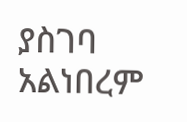ያስገባ አልነበረም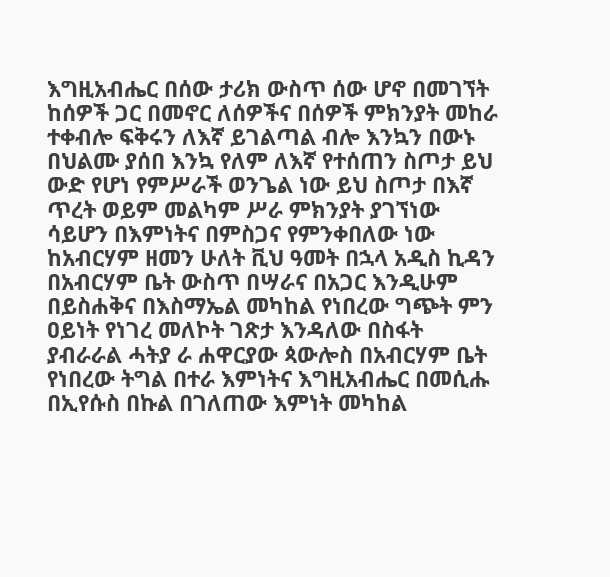እግዚአብሔር በሰው ታሪክ ውስጥ ሰው ሆኖ በመገኘት ከሰዎች ጋር በመኖር ለሰዎችና በሰዎች ምክንያት መከራ ተቀብሎ ፍቅሩን ለእኛ ይገልጣል ብሎ እንኳን በውኑ በህልሙ ያሰበ እንኳ የለም ለእኛ የተሰጠን ስጦታ ይህ ውድ የሆነ የምሥራች ወንጌል ነው ይህ ስጦታ በእኛ ጥረት ወይም መልካም ሥራ ምክንያት ያገኘነው ሳይሆን በእምነትና በምስጋና የምንቀበለው ነው ከአብርሃም ዘመን ሁለት ቪህ ዓመት በኋላ አዲስ ኪዳን በአብርሃም ቤት ውስጥ በሣራና በአጋር እንዲሁም በይስሐቅና በእስማኤል መካከል የነበረው ግጭት ምን ዐይነት የነገረ መለኮት ገጽታ እንዳለው በስፋት ያብራራል ሓትያ ራ ሐዋርያው ጳውሎስ በአብርሃም ቤት የነበረው ትግል በተራ እምነትና እግዚአብሔር በመሲሑ በኢየሱስ በኩል በገለጠው እምነት መካከል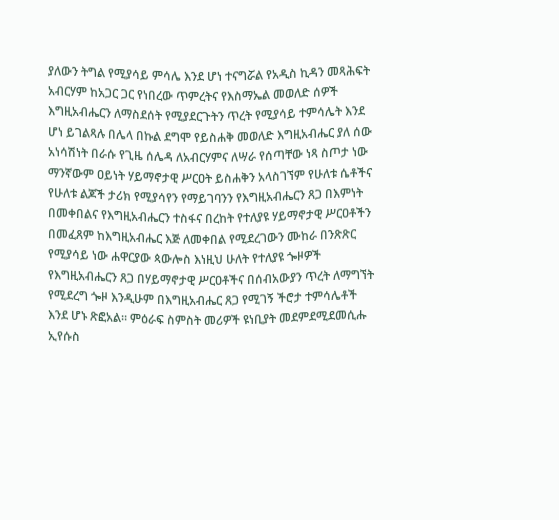ያለውን ትግል የሚያሳይ ምሳሌ እንደ ሆነ ተናግሯል የአዲስ ኪዳን መጻሕፍት አብርሃም ከአጋር ጋር የነበረው ጥምረትና የእስማኤል መወለድ ሰዎች እግዚአብሔርን ለማስደሰት የሚያደርጉትን ጥረት የሚያሳይ ተምሳሌት እንደ ሆነ ይገልጻሉ በሌላ በኩል ደግሞ የይስሐቅ መወለድ እግዚአብሔር ያለ ሰው አነሳሽነት በራሱ የጊዜ ሰሌዳ ለአብርሃምና ለሣራ የሰጣቸው ነጻ ስጦታ ነው ማንኛውም ዐይነት ሃይማኖታዊ ሥርዐት ይስሐቅን አላስገኘም የሁለቱ ሴቶችና የሁለቱ ልጆች ታሪክ የሚያሳየን የማይገባንን የእግዚአብሔርን ጸጋ በእምነት በመቀበልና የእግዚአብሔርን ተስፋና በረከት የተለያዩ ሃይማኖታዊ ሥርዐቶችን በመፈጸም ከእግዚአብሔር እጅ ለመቀበል የሚደረገውን ሙከራ በንጽጽር የሚያሳይ ነው ሐዋርያው ጳውሎስ እነዚህ ሁለት የተለያዩ ጐዞዎች የእግዚአብሔርን ጸጋ በሃይማኖታዊ ሥርዐቶችና በሰብአውያን ጥረት ለማግኘት የሚደረግ ጐዞ እንዲሁም በእግዚአብሔር ጸጋ የሚገኝ ችሮታ ተምሳሌቶች እንደ ሆኑ ጽፎአል። ምዕራፍ ስምስት መሪዎች ዩነቢያት መደምደሚደመሲሑ ኢየሱስ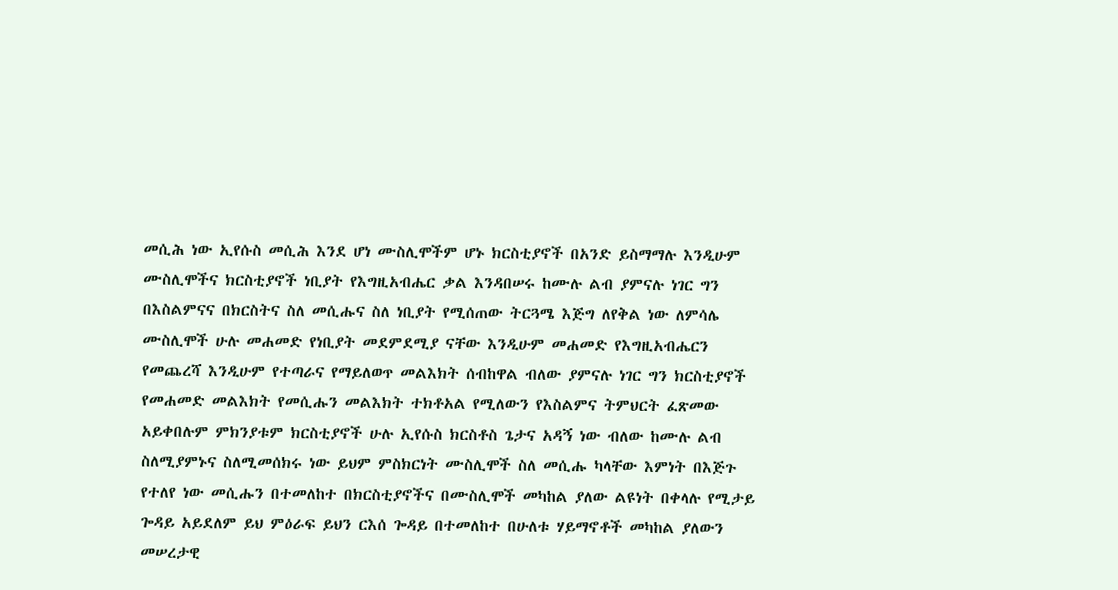መሲሕ ነው ኢየሱስ መሲሕ እንደ ሆነ ሙስሊሞችም ሆኑ ክርስቲያኖች በአንድ ይስማማሉ እንዲሁም ሙስሊሞችና ክርስቲያኖች ነቢያት የእግዚአብሔር ቃል እንዳበሠሩ ከሙሉ ልብ ያምናሉ ነገር ግን በእስልምናና በክርስትና ስለ መሲሑና ስለ ነቢያት የሚሰጠው ትርጓሜ እጅግ ለየቅል ነው ለምሳሌ ሙስሊሞች ሁሉ መሐመድ የነቢያት መደምደሚያ ናቸው እንዲሁም መሐመድ የእግዚአብሔርን የመጨረሻ እንዲሁም የተጣራና የማይለወጥ መልእክት ሰብከዋል ብለው ያምናሉ ነገር ግን ክርስቲያኖች የመሐመድ መልእክት የመሲሑን መልእክት ተክቶአል የሚለውን የእስልምና ትምህርት ፈጽመው አይቀበሉም ምክንያቱም ክርስቲያኖች ሁሉ ኢየሱስ ክርስቶስ ጌታና አዳኝ ነው ብለው ከሙሉ ልብ ስለሚያምኑና ስለሚመሰክሩ ነው ይህም ምስክርነት ሙስሊሞች ስለ መሲሑ ካላቸው እምነት በእጅጉ የተለየ ነው መሲሑን በተመለከተ በክርስቲያኖችና በሙስሊሞች መካከል ያለው ልዩነት በቀላሉ የሚታይ ጐዳይ አይደለም ይህ ምዕራፍ ይህን ርእሰ ጐዳይ በተመለከተ በሁለቱ ሃይማኖቶች መካከል ያለውን መሠረታዊ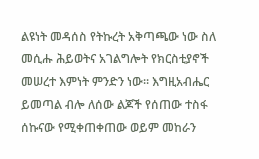ልዩነት መዳሰስ የትኩረት አቅጣጫው ነው ስለ መሲሑ ሕይወትና አገልግሎት የክርስቲያኖች መሠረተ እምነት ምንድን ነው። እግዚአብሔር ይመጣል ብሎ ለሰው ልጆች የሰጠው ተስፋ ሰኩናው የሚቀጠቀጠው ወይም መከራን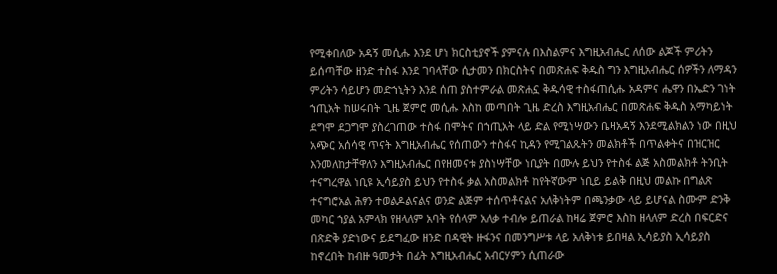የሚቀበለው አዳኝ መሲሑ እንደ ሆነ ክርስቲያኖች ያምናሉ በእስልምና እግዚአብሔር ለሰው ልጆች ምሪትን ይሰጣቸው ዘንድ ተስፋ እንደ ገባላቸው ሲታመን በክርስትና በመጽሐፍ ቅዱስ ግን እግዚአብሔር ሰዎችን ለማዳን ምሪትን ሳይሆን መድኀኒትን እንደ ሰጠ ያስተምራል መጽሐኗ ቅዱሳዊ ተስፋጠሲሑ አዳምና ሔዋን በኤድን ገነት ኀጢአት ከሠሩበት ጊዜ ጀምሮ መሲሑ እስከ መጣበት ጊዜ ድረስ እግዚአብሔር በመጽሐፍ ቅዱስ አማካይነት ደግሞ ደጋግሞ ያስረገጠው ተስፋ በሞትና በኀጢአት ላይ ድል የሚነሣውን ቤዛአዳኝ እንደሚልክልን ነው በዚህ አጭር አሰሳዊ ጥናት እግዚአብሔር የሰጠውን ተስፋና ኪዳን የሚገልጹትን መልክቶች በጥልቀትና በዝርዝር እንመለከታቸዋለን እግዚአብሔር በየዘመናቱ ያስነሣቸው ነቢያት በሙሉ ይህን የተስፋ ልጅ አስመልክቶ ትንቢት ተናግረዋል ነቢዩ ኢሳይያስ ይህን የተስፋ ቃል አስመልክቶ ከየትኛውም ነቢይ ይልቅ በዚህ መልኩ በግልጽ ተናግሮአል ሕፃን ተወልዶልናልና ወንድ ልጅም ተሰጥቶናልና አለቅነትም በጫንቃው ላይ ይሆናል ስሙም ድንቅ መካር ኀያል አምላክ የዘላለም አባት የሰላም አለቃ ተብሎ ይጠራል ከዛሬ ጀምሮ እስከ ዘላለም ድረስ በፍርድና በጽድቅ ያድነውና ይደግፈው ዘንድ በዳዊት ዙፋንና በመንግሥቱ ላይ አለቅነቱ ይበዛል ኢሳይያስ ኢሳይያስ ከኖረበት ከብዙ ዓመታት በፊት እግዚአብሔር አብርሃምን ሲጠራው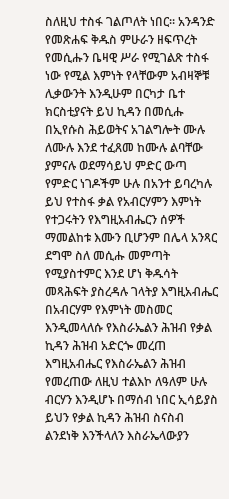ስለዚህ ተስፋ ገልጦለት ነበር። አንዳንድ የመጽሐፍ ቅዱስ ምሁራን ዘፍጥረት የመሲሑን ቤዛዊ ሥራ የሚገልጽ ተስፋ ነው የሚል እምነት የላቸውም አብዛኞቹ ሊቃውንት እንዲሁም በርካታ ቤተ ክርስቲያናት ይህ ኪዳን በመሲሑ በኢየሱስ ሕይወትና አገልግሎት ሙሉ ለሙሉ እንደ ተፈጸመ ከሙሉ ልባቸው ያምናሉ ወደማሳይህ ምድር ውጣ የምድር ነገዶችም ሁሉ በአንተ ይባረካሉ ይህ የተስፋ ቃል የአብርሃምን እምነት የተጋሩትን የእግዚአብሔርን ሰዎች ማመልከቱ እሙን ቢሆንም በሌላ አንጻር ደግሞ ስለ መሲሑ መምጣት የሚያስተምር እንደ ሆነ ቅዱሳት መጻሕፍት ያስረዳሉ ገላትያ እግዚአብሔር በአብርሃም የእምነት መስመር እንዲመላለሱ የእስራኤልን ሕዝብ የቃል ኪዳን ሕዝብ አድርጐ መረጠ እግዚአብሔር የእስራኤልን ሕዝብ የመረጠው ለዚህ ተልእኮ ለዓለም ሁሉ ብርሃን እንዲሆኑ በማሰብ ነበር ኢሳይያስ ይህን የቃል ኪዳን ሕዝብ ስናስብ ልንደነቅ እንችላለን እስራኤላውያን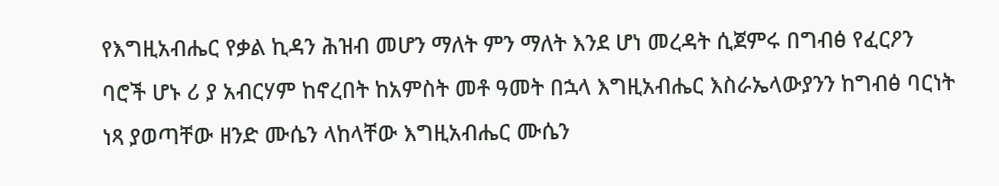የእግዚአብሔር የቃል ኪዳን ሕዝብ መሆን ማለት ምን ማለት እንደ ሆነ መረዳት ሲጀምሩ በግብፅ የፈርዖን ባሮች ሆኑ ሪ ያ አብርሃም ከኖረበት ከአምስት መቶ ዓመት በኋላ እግዚአብሔር እስራኤላውያንን ከግብፅ ባርነት ነጻ ያወጣቸው ዘንድ ሙሴን ላከላቸው እግዚአብሔር ሙሴን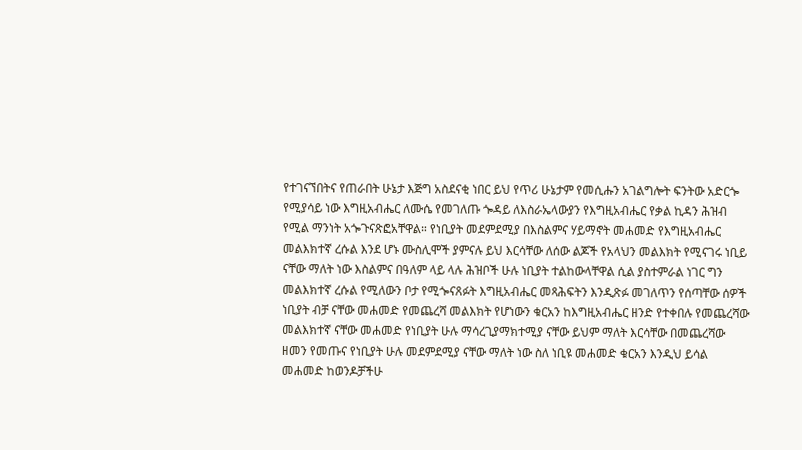የተገናኘበትና የጠራበት ሁኔታ እጅግ አስደናቂ ነበር ይህ የጥሪ ሁኔታም የመሲሑን አገልግሎት ፍንትው አድርጐ የሚያሳይ ነው እግዚአብሔር ለሙሴ የመገለጡ ጐዳይ ለእስራኤላውያን የእግዚአብሔር የቃል ኪዳን ሕዝብ የሚል ማንነት አጐጉናጽፎአቸዋል። የነቢያት መደምደሚያ በእስልምና ሃይማኖት መሐመድ የእግዚአብሔር መልእክተኛ ረሱል እንደ ሆኑ ሙስሊሞች ያምናሉ ይህ እርሳቸው ለሰው ልጆች የአላህን መልእክት የሚናገሩ ነቢይ ናቸው ማለት ነው እስልምና በዓለም ላይ ላሉ ሕዝቦች ሁሉ ነቢያት ተልከውላቸዋል ሲል ያስተምራል ነገር ግን መልእክተኛ ረሱል የሚለውን ቦታ የሚጐናጸፉት እግዚአብሔር መጻሕፍትን እንዲጽፉ መገለጥን የሰጣቸው ሰዎች ነቢያት ብቻ ናቸው መሐመድ የመጨረሻ መልእክት የሆነውን ቁርአን ከእግዚአብሔር ዘንድ የተቀበሉ የመጨረሻው መልእክተኛ ናቸው መሐመድ የነቢያት ሁሉ ማሳረጊያማክተሚያ ናቸው ይህም ማለት እርሳቸው በመጨረሻው ዘመን የመጡና የነቢያት ሁሉ መደምደሚያ ናቸው ማለት ነው ስለ ነቢዩ መሐመድ ቁርአን እንዲህ ይሳል መሐመድ ከወንዶቻችሁ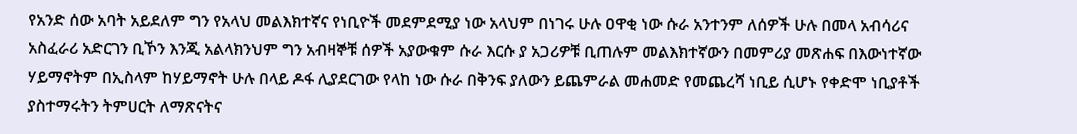የአንድ ሰው አባት አይደለም ግን የአላህ መልእክተኛና የነቢዮች መደምደሚያ ነው አላህም በነገሩ ሁሉ ዐዋቂ ነው ሱራ አንተንም ለሰዎች ሁሉ በመላ አብሳሪና አስፈራሪ አድርገን ቢኾን እንጂ አልላክንህም ግን አብዛኞቹ ሰዎች አያውቁም ሱራ እርሱ ያ አጋሪዎቹ ቢጠሉም መልእክተኛውን በመምሪያ መጽሐፍ በእውነተኛው ሃይማኖትም በኢስላም ከሃይማኖት ሁሉ በላይ ዶፋ ሊያደርገው የላከ ነው ሱራ በቅንፍ ያለውን ይጨምራል መሐመድ የመጨረሻ ነቢይ ሲሆኑ የቀድሞ ነቢያቶች ያስተማሩትን ትምሀርት ለማጽናትና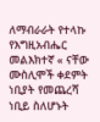ለማብራራት የተላኩ የእግዚአብሔር መልእክተኛ « ናቸው ሙስሊሞች ቀደምት ነቢያት የመጨረሻ ነቢይ ስለሆኑት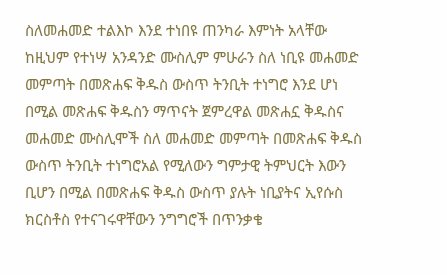ስለመሐመድ ተልእኮ እንደ ተነበዩ ጠንካራ እምነት አላቸው ከዚህም የተነሣ አንዳንድ ሙስሊም ምሁራን ስለ ነቢዩ መሐመድ መምጣት በመጽሐፍ ቅዱስ ውስጥ ትንቢት ተነግሮ እንደ ሆነ በሚል መጽሐፍ ቅዱስን ማጥናት ጀምረዋል መጽሐኗ ቅዱስና መሐመድ ሙስሊሞች ስለ መሐመድ መምጣት በመጽሐፍ ቅዱስ ውስጥ ትንቢት ተነግሮአል የሚለውን ግምታዊ ትምህርት እውን ቢሆን በሚል በመጽሐፍ ቅዱስ ውስጥ ያሉት ነቢያትና ኢየሱስ ክርስቶስ የተናገሩዋቸውን ንግግሮች በጥንቃቄ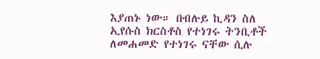እያጠኑ ነው። በብሉይ ኪዳን ስለ ኢየሱስ ክርስቶስ የተነገሩ ትንቢቶች ለመሐመድ የተነገሩ ናቸው ሲሉ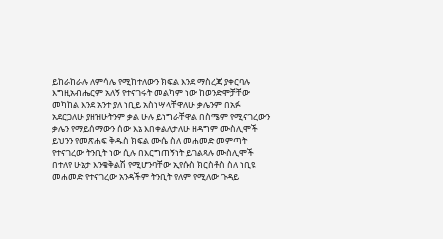ይከራከራሉ ለምሳሌ የሚከተለውን ክፍል እንደ ማስረጃ ያቀርባሉ እግዚአብሔርም አለኝ የተናገሩት መልካም ነው ከወንድሞቻቸው መካከል እንደ አንተ ያለ ነቢይ አስነሣላቸዋለሁ ቃሌንም በአፉ አደርጋለሁ ያዘዝሁትንም ቃል ሁሉ ይነግራቸዋል በስሜም የሚናገረውን ቃሌን የማይሰማውን ሰው እኔ እበቀልለታለሁ ዘዳግም ሙስሊሞች ይህንን የመጽሐፍ ቅዱስ ክፍል ሙሴ ስለ መሐመድ መምጣት የተናገረው ትንቢት ነው ሲሉ በእርግጠኝነት ይገልጻሉ ሙስሊሞች በተለየ ሁኔታ እንቄቅልሽ የሚሆንባቸው ኢየሱስ ክርስቶስ ስለ ነቢዩ መሐመድ የተናገረው አንዳችም ትንቢት የለም የሚለው ጉዳይ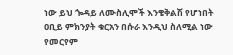ነው ይህ ጐዳይ ለሙስሊሞች እንቄቅልሽ የሆነበት ዐቢይ ምክንያት ቁርአን በሱራ እንዲህ ስለሚል ነው የመርየም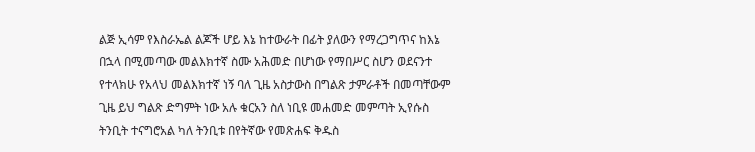ልጅ ኢሳም የእስራኤል ልጆች ሆይ እኔ ከተውራት በፊት ያለውን የማረጋግጥና ከእኔ በኋላ በሚመጣው መልእክተኛ ስሙ አሕመድ በሆነው የማበሥር ስሆን ወደናንተ የተላክሁ የአላህ መልእክተኛ ነኝ ባለ ጊዜ አስታውስ በግልጽ ታምራቶች በመጣቸውም ጊዜ ይህ ግልጽ ድግምት ነው አሉ ቁርአን ስለ ነቢዩ መሐመድ መምጣት ኢየሱስ ትንቢት ተናግሮአል ካለ ትንቢቱ በየትኛው የመጽሐፍ ቅዱስ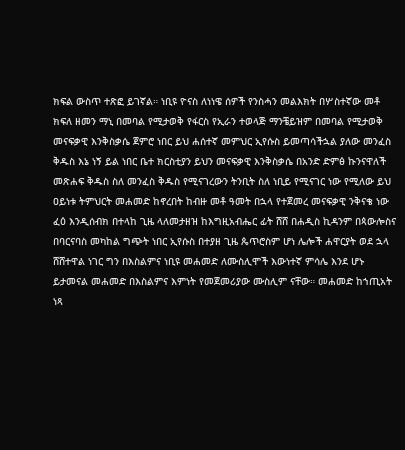ክፍል ውስጥ ተጽፎ ይገኛል። ነቢዩ ዮናስ ለነነዌ ሰዎች የንስሓን መልእክት በሦስተኛው መቶ ክፍለ ዘመን ማኒ በመባል የሚታወቅ የፋርስ የኢራን ተወላጅ ማንቼይዝም በመባል የሚታወቅ መናፍቃዊ እንቅስቃሴ ጀምሮ ነበር ይህ ሐሰተኛ መምህር ኢየሱስ ይመጣሳችኋል ያለው መንፈስ ቅዱስ እኔ ነኝ ይል ነበር ቤተ ክርስቲያን ይህን መናፍቃዊ እንቅስቃሴ በአንድ ድምፅ ኩንናዋለች መጽሐፍ ቅዱስ ስለ መንፈስ ቅዱስ የሚናገረውን ትንቢት ስለ ነቢይ የሚናገር ነው የሚለው ይህ ዐይነቱ ትምህርት መሐመድ ከኖረበት ከብዙ መቶ ዓመት በኋላ የተጀመረ መናፍቃዊ ንቅናቄ ነው ፈዕ እንዲሰብክ በተላከ ጊዜ ላለመታዘዝ ከእግዚአብሔር ፊት ሸሸ በሐዲስ ኪዳንም በጳውሎስና በባርናባስ መካከል ግጭት ነበር ኢየሱስ በተያዘ ጊዜ ጴጥሮስም ሆነ ሌሎች ሐዋርያት ወደ ኋላ ሸሸተዋል ነገር ግን በእስልምና ነቢዩ መሐመድ ለሙስሊሞች እውነተኛ ምሳሌ እንደ ሆኑ ይታመናል መሐመድ በእስልምና እምነት የመጀመሪያው ሙስሊም ናቸው። መሐመድ ከኀጢአት ነጻ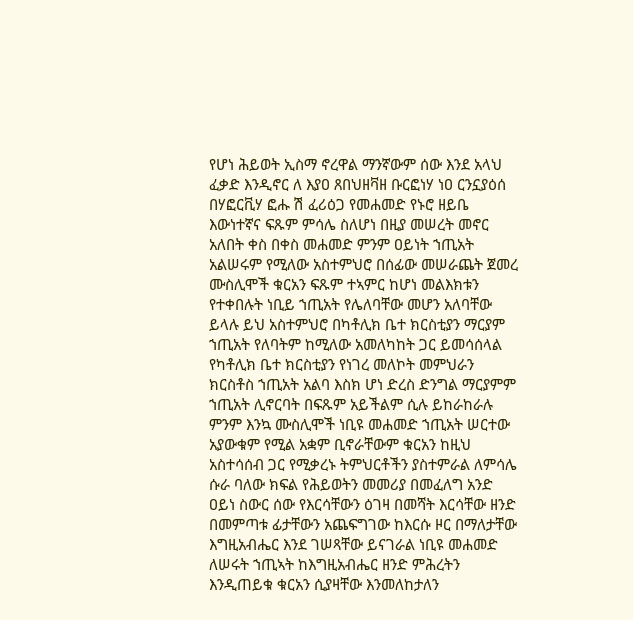የሆነ ሕይወት ኢስማ ኖረዋል ማንኛውም ሰው እንደ አላህ ፈቃድ እንዲኖር ለ እያዐ ጸበህዘቫዘ ቡርፎነሃ ነዐ ርንኗያዕሰ በሃፎርቪሃ ፎሑ ሽ ፈሪዕጋ የመሐመድ የኑሮ ዘይቤ እውነተኛና ፍጹም ምሳሌ ስለሆነ በዚያ መሠረት መኖር አለበት ቀስ በቀስ መሐመድ ምንም ዐይነት ኀጢአት አልሠሩም የሚለው አስተምህሮ በሰፊው መሠራጨት ጀመረ ሙስሊሞች ቁርአን ፍጹም ተኣምር ከሆነ መልእክቱን የተቀበሉት ነቢይ ኀጢአት የሌለባቸው መሆን አለባቸው ይላሉ ይህ አስተምህሮ በካቶሊክ ቤተ ክርስቲያን ማርያም ኀጢአት የለባትም ከሚለው አመለካከት ጋር ይመሳሰላል የካቶሊክ ቤተ ክርስቲያን የነገረ መለኮት መምህራን ክርስቶስ ኀጢአት አልባ እስክ ሆነ ድረስ ድንግል ማርያምም ኀጢአት ሊኖርባት በፍጹም አይችልም ሲሉ ይከራከራሉ ምንም እንኳ ሙስሊሞች ነቢዩ መሐመድ ኀጢአት ሠርተው አያውቁም የሚል አቋም ቢኖራቸውም ቁርአን ከዚህ አስተሳሰብ ጋር የሚቃረኑ ትምህርቶችን ያስተምራል ለምሳሌ ሱራ ባለው ክፍል የሕይወትን መመሪያ በመፈለግ አንድ ዐይነ ስውር ሰው የእርሳቸውን ዕገዛ በመሻት እርሳቸው ዘንድ በመምጣቱ ፊታቸውን አጨፍግገው ከእርሱ ዞር በማለታቸው እግዚአብሔር እንደ ገሠጻቸው ይናገራል ነቢዩ መሐመድ ለሠሩት ኀጢኣት ከእግዚአብሔር ዘንድ ምሕረትን እንዲጠይቁ ቁርአን ሲያዛቸው እንመለከታለን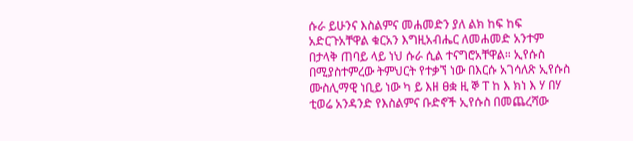ሱራ ይሁንና እስልምና መሐመድን ያለ ልክ ከፍ ከፍ አድርጉአቸዋል ቁርአን እግዚአብሔር ለመሐመድ አንተም በታላቅ ጠባይ ላይ ነህ ሱራ ሲል ተናግሮአቸዋል። ኢየሱስ በሚያስተምረው ትምህርት የተቃኘ ነው በእርሱ አገሳለጽ ኢየሱስ ሙስሊማዊ ነቢይ ነው ካ ይ እዘ ፀቋ ዚ ኞ ፐ ከ እ ክነ እ ሃ በሃ ቲወሬ አንዳንድ የእስልምና ቡድኖች ኢየሱስ በመጨረሻው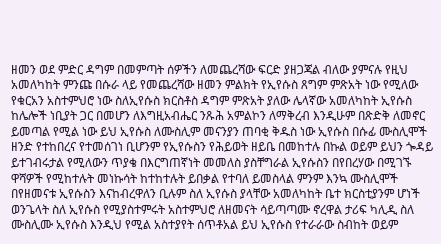ዘመን ወደ ምድር ዳግም በመምጣት ሰዎችን ለመጨረሻው ፍርድ ያዘጋጃል ብለው ያምናሉ የዚህ አመለካከት ምንጩ በሱራ ላይ የመጨረሻው ዘመን ምልክት የኢየሱስ ጸግም ምጽአት ነው የሚለው የቁርአን አስተምህሮ ነው ስለኢየሱስ ክርስቶስ ዳግም ምጽአት ያለው ሌላኛው አመለካከት ኢየሱስ ከሌሎች ነቢያት ጋር በመሆን ለእግዚአብሔር ንጹሕ አምልኮን ለማቅረብ እንዲሁም በጽድቅ ለመኖር ይመጣል የሚል ነው ይህ ኢየሱስ ለሙስሊም መናንያን ጠባቂ ቅዱስ ነው ኢየሱስ በሱፊ ሙስሊሞች ዘንድ የተከበረና የተመሰገነ ቢሆንም የኢየሱስን የሕይወት ዘይቤ በመከተሉ በኩል ወይም ይህን ጐዳይ ይተገብሩታል የሚለውን ጥያቄ በእርግጠኛነት መመለስ ያስቸግራል ኢየሱስን በየበረሃው በሚገኙ ዋሻዎች የሚከተሉት መነኩሳት ከተከተሉት ይበቃል የተባለ ይመስላል ምንም እንኳ ሙስሊሞች በየዘመናቱ ኢየሱስን እናከብረዋለን ቢሉም ስለ ኢየሱስ ያላቸው አመለካከት ቤተ ክርስቲያንም ሆነች ወንጌላት ስለ ኢየሱስ የሚያስተምሩት አስተምህሮ ለዘመናት ሳይጣጣሙ ኖረዋል ታሪፍ ካሊዲ ስለ ሙስሊሙ ኢየሱስ እንዲህ የሚል አስተያየት ሰጥቶአል ይህ ኢየሱስ የተራራው ስብከት ወይም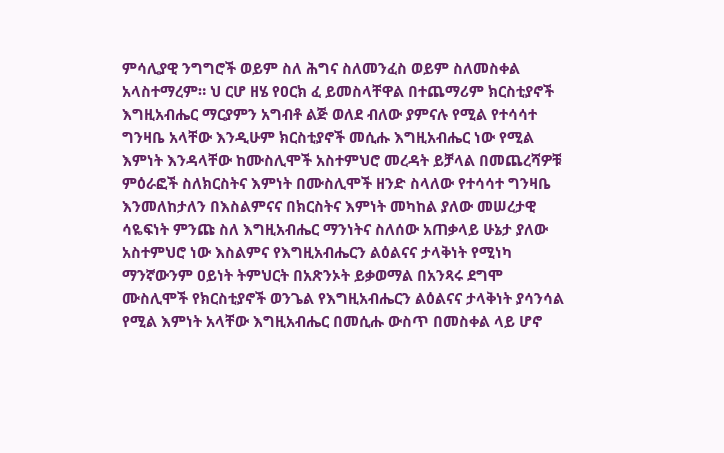ምሳሊያዊ ንግግሮች ወይም ስለ ሕግና ስለመንፈስ ወይም ስለመስቀል አላስተማረም። ህ ርሆ ዘሄ የዐርክ ፈ ይመስላቸዋል በተጨማሪም ክርስቲያኖች እግዚአብሔር ማርያምን አግብቶ ልጅ ወለደ ብለው ያምናሉ የሚል የተሳሳተ ግንዛቤ አላቸው እንዲሁም ክርስቲያኖች መሲሑ እግዚአብሔር ነው የሚል እምነት እንዳላቸው ከሙስሊሞች አስተምህሮ መረዳት ይቻላል በመጨረሻዎቹ ምዕራፎች ስለክርስትና እምነት በሙስሊሞች ዘንድ ስላለው የተሳሳተ ግንዛቤ እንመለከታለን በእስልምናና በክርስትና እምነት መካከል ያለው መሠረታዊ ሳዬፍነት ምንጩ ስለ እግዚአብሔር ማንነትና ስለሰው አጠቃላይ ሁኔታ ያለው አስተምህሮ ነው እስልምና የእግዚአብሔርን ልዕልናና ታላቅነት የሚነካ ማንኛውንም ዐይነት ትምህርት በአጽንኦት ይቃወማል በአንጻሩ ደግሞ ሙስሊሞች የክርስቲያኖች ወንጌል የእግዚአብሔርን ልዕልናና ታላቅነት ያሳንሳል የሚል እምነት አላቸው እግዚአብሔር በመሲሑ ውስጥ በመስቀል ላይ ሆኖ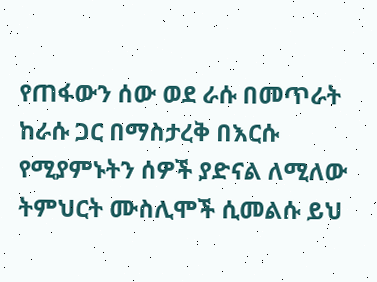የጠፋውን ሰው ወደ ራሱ በመጥራት ከራሱ ጋር በማስታረቅ በእርሱ የሚያምኑትን ሰዎች ያድናል ለሚለው ትምህርት ሙስሊሞች ሲመልሱ ይህ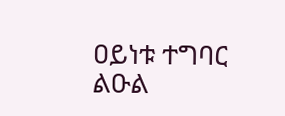ዐይነቱ ተግባር ልዑል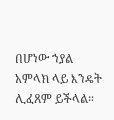በሆነው ኀያል አምላክ ላይ እንዴት ሊፈጸም ይችላል።